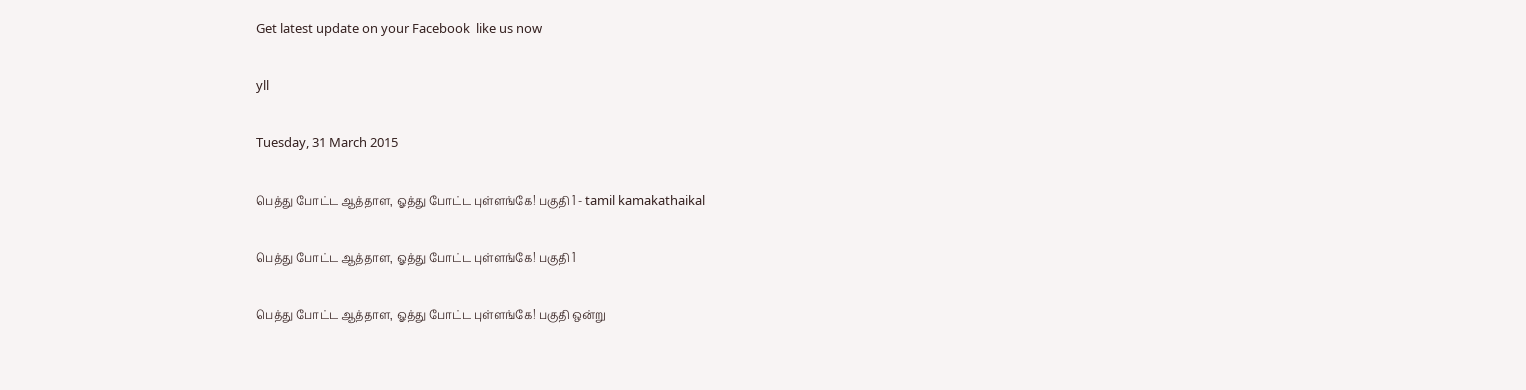Get latest update on your Facebook  like us now

yll

Tuesday, 31 March 2015

பெத்து போட்ட ஆத்தாள, ஓத்து போட்ட புள்ளங்கே! பகுதி 1 - tamil kamakathaikal

பெத்து போட்ட ஆத்தாள, ஓத்து போட்ட புள்ளங்கே! பகுதி 1

பெத்து போட்ட ஆத்தாள, ஓத்து போட்ட புள்ளங்கே! பகுதி ஒன்று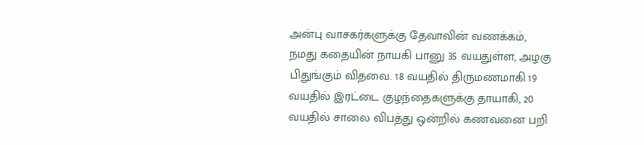அன்பு வாசகர்களுக்கு தேவாவின் வணக்கம்,
நமது கதையின் நாயகி பானு 35 வயதுள்ள, அழகு பிதுங்கும் விதவை. 18 வயதில் திருமணமாகி 19 வயதில் இரட்டை குழந்தைகளுக்கு தாயாகி, 20 வயதில் சாலை விபத்து ஒன்றில் கணவனை பறி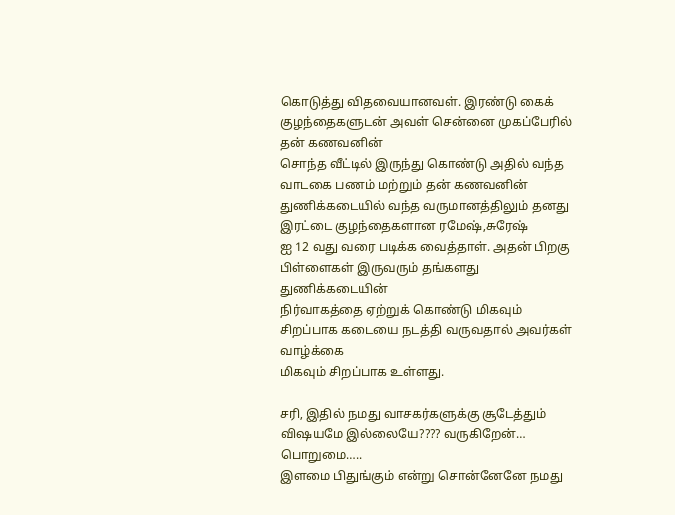கொடுத்து விதவையானவள். இரண்டு கைக் குழந்தைகளுடன் அவள் சென்னை முகப்பேரில் தன் கணவனின்
சொந்த வீட்டில் இருந்து கொண்டு அதில் வந்த வாடகை பணம் மற்றும் தன் கணவனின்
துணிக்கடையில் வந்த வருமானத்திலும் தனது இரட்டை குழந்தைகளான ரமேஷ்,சுரேஷ்
ஐ 12 வது வரை படிக்க வைத்தாள். அதன் பிறகு பிள்ளைகள் இருவரும் தங்களது துணிக்கடையின்
நிர்வாகத்தை ஏற்றுக் கொண்டு மிகவும் சிறப்பாக கடையை நடத்தி வருவதால் அவர்கள் வாழ்க்கை
மிகவும் சிறப்பாக உள்ளது.

சரி, இதில் நமது வாசகர்களுக்கு சூடேத்தும் விஷயமே இல்லையே???? வருகிறேன்… பொறுமை…..
இளமை பிதுங்கும் என்று சொன்னேனே நமது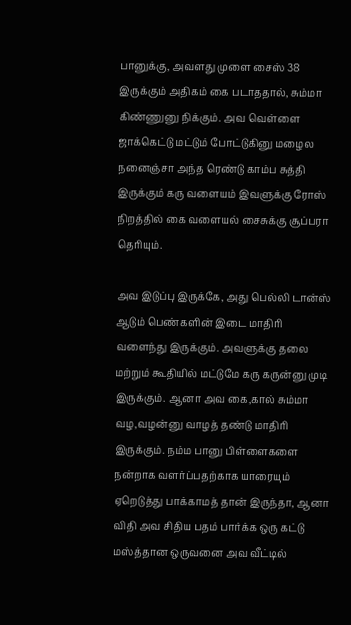பானுக்கு, அவளது முளை சைஸ் 38 இருக்கும் அதிகம் கை படாததால், சும்மா கிண்ணுனு நிக்கும். அவ வெள்ளை ஜாக்கெட்டு மட்டும் போட்டுகினு மழைல நனைஞ்சா அந்த ரெண்டு காம்ப சுத்தி இருக்கும் கரு வளையம் இவளுக்கு ரோஸ் நிறத்தில் கை வளையல் சைசுக்கு சூப்பரா தெரியும்.

அவ இடுப்பு இருக்கே, அது பெல்லி டான்ஸ் ஆடும் பெண்களின் இடை மாதிரி வளைந்து இருக்கும். அவளுக்கு தலை மற்றும் கூதியில் மட்டுமே கரு கருன்னு முடி இருக்கும். ஆனா அவ கை,கால் சும்மா வழ,வழன்னு வாழத் தண்டு மாதிரி இருக்கும். நம்ம பானு பிள்ளைகளை நன்றாக வளர்ப்பதற்காக யாரையும் ஏறெடுத்து பாக்காமத் தான் இருந்தா, ஆனா விதி அவ சிதிய பதம் பார்க்க ஒரு கட்டு மஸ்த்தான ஒருவனை அவ வீட்டில்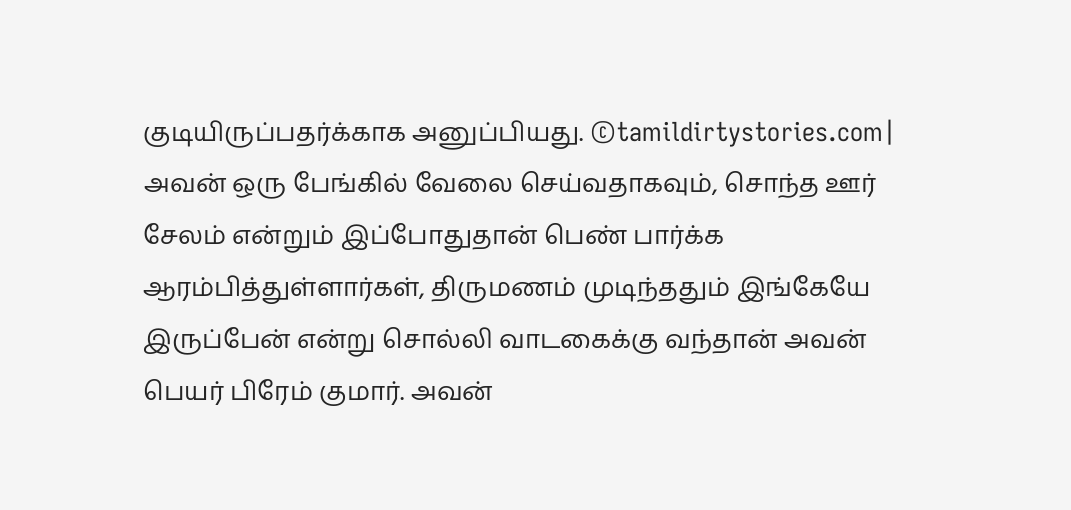குடியிருப்பதர்க்காக அனுப்பியது. ©tamildirtystories.com| அவன் ஒரு பேங்கில் வேலை செய்வதாகவும், சொந்த ஊர் சேலம் என்றும் இப்போதுதான் பெண் பார்க்க ஆரம்பித்துள்ளார்கள், திருமணம் முடிந்ததும் இங்கேயே இருப்பேன் என்று சொல்லி வாடகைக்கு வந்தான் அவன் பெயர் பிரேம் குமார். அவன்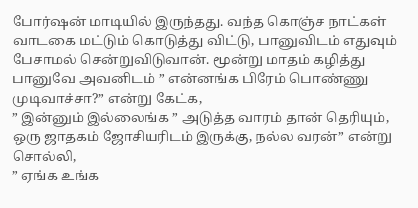போர்ஷன் மாடியில் இருந்தது. வந்த கொஞ்ச நாட்கள் வாடகை மட்டும் கொடுத்து விட்டு, பானுவிடம் எதுவும் பேசாமல் சென்றுவிடுவான். மூன்று மாதம் கழித்து பானுவே அவனிடம் ” என்னங்க பிரேம் பொண்ணு முடிவாச்சா?” என்று கேட்க,
” இன்னும் இல்லைங்க ” அடுத்த வாரம் தான் தெரியும், ஒரு ஜாதகம் ஜோசியரிடம் இருக்கு, நல்ல வரன்” என்று சொல்லி,
” ஏங்க உங்க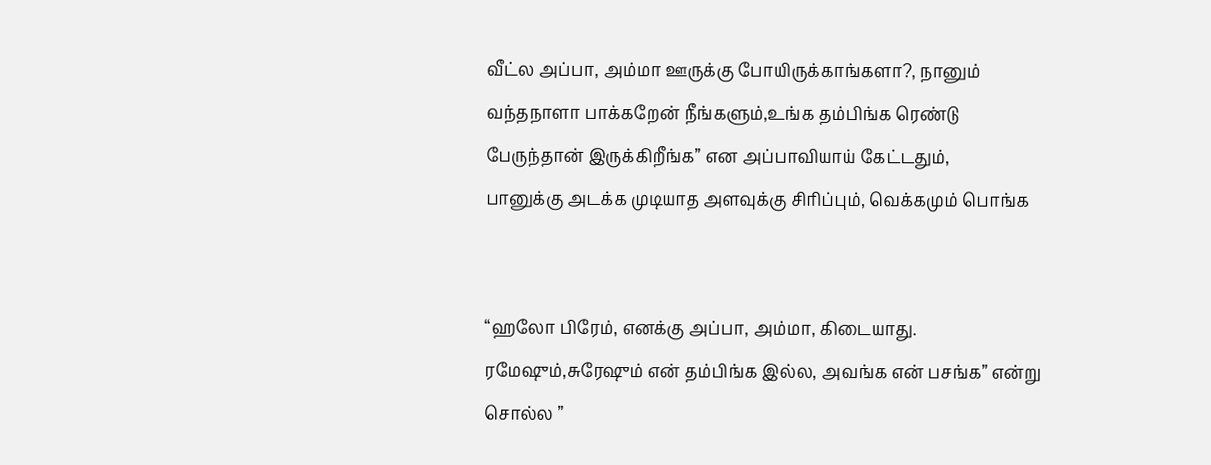வீட்ல அப்பா, அம்மா ஊருக்கு போயிருக்காங்களா?, நானும் வந்தநாளா பாக்கறேன் நீங்களும்,உங்க தம்பிங்க ரெண்டு பேருந்தான் இருக்கிறீங்க” என அப்பாவியாய் கேட்டதும்,
பானுக்கு அடக்க முடியாத அளவுக்கு சிரிப்பும், வெக்கமும் பொங்க


“ஹலோ பிரேம், எனக்கு அப்பா, அம்மா, கிடையாது. ரமேஷும்,சுரேஷும் என் தம்பிங்க இல்ல, அவங்க என் பசங்க” என்று சொல்ல ”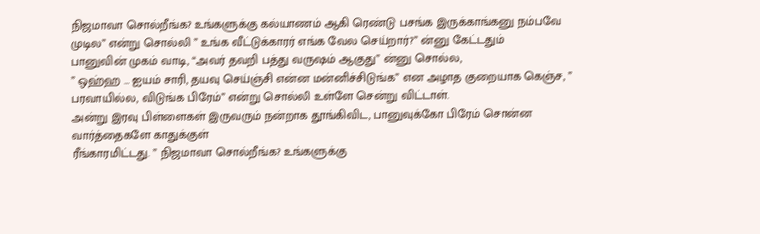நிஜமாவா சொல்றீங்க? உங்களுக்கு கல்யாணம் ஆகி ரெண்டு பசங்க இருக்காங்கனு நம்பவே முடில” என்று சொல்லி ” உங்க வீட்டுக்காரர் எங்க வேல செய்றார்?” ன்னு கேட்டதும்
பானுவின் முகம் வாடி, “அவர் தவறி பத்து வருஷம் ஆகுது” ன்னு சொல்ல,
” ஒஹ்ஹ … ஐயம் சாரி, தயவு செய்ஞ்சி என்ன மன்னிச்சிடுங்க” என அழாத குறையாக கெஞ்ச, ” பரவாயில்ல, விடுங்க பிரேம்” என்று சொல்லி உள்ளே சென்று விட்டாள்.
அன்று இரவு பிள்ளைகள் இருவரும் நன்றாக தூங்கிவிட, பானுவுக்கோ பிரேம் சொன்ன வார்த்தைகளே காதுக்குள்
ரீங்காரமிட்டது. ” நிஜமாவா சொல்றீங்க? உங்களுக்கு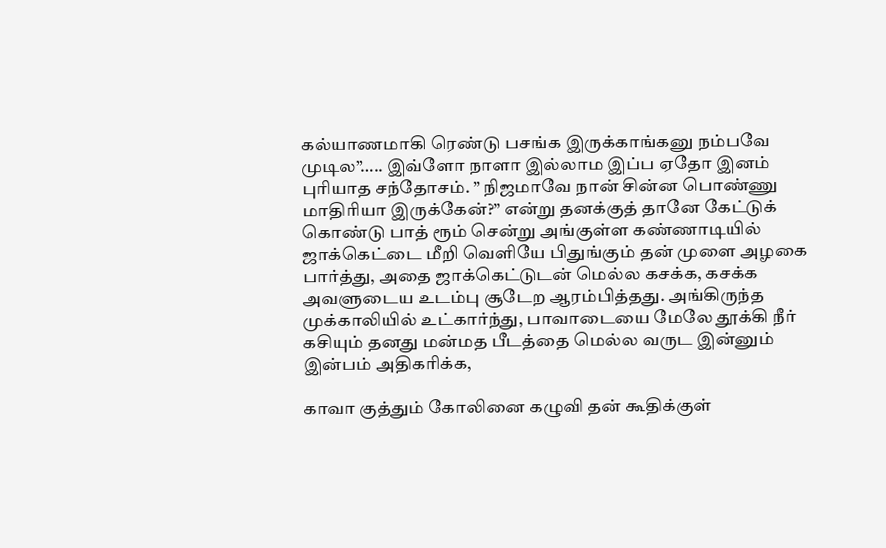கல்யாணமாகி ரெண்டு பசங்க இருக்காங்கனு நம்பவே முடில”….. இவ்ளோ நாளா இல்லாம இப்ப ஏதோ இனம் புரியாத சந்தோசம். ” நிஜமாவே நான் சின்ன பொண்ணு மாதிரியா இருக்கேன்?” என்று தனக்குத் தானே கேட்டுக் கொண்டு பாத் ரூம் சென்று அங்குள்ள கண்ணாடியில் ஜாக்கெட்டை மீறி வெளியே பிதுங்கும் தன் முளை அழகை பார்த்து, அதை ஜாக்கெட்டுடன் மெல்ல கசக்க, கசக்க அவளுடைய உடம்பு சூடேற ஆரம்பித்தது. அங்கிருந்த முக்காலியில் உட்கார்ந்து, பாவாடையை மேலே தூக்கி நீர் கசியும் தனது மன்மத பீடத்தை மெல்ல வருட இன்னும் இன்பம் அதிகரிக்க,

காவா குத்தும் கோலினை கழுவி தன் கூதிக்குள்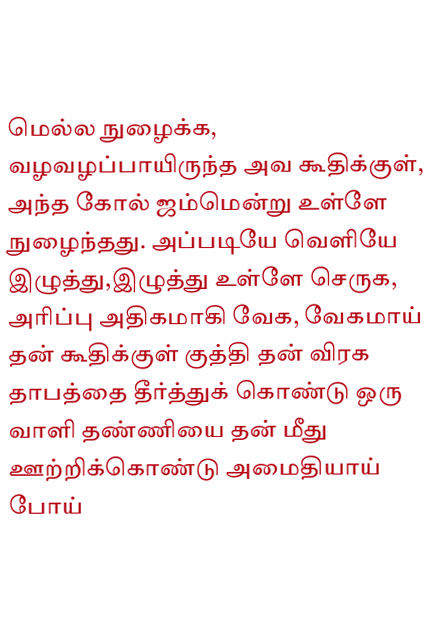மெல்ல நுழைக்க, வழவழப்பாயிருந்த அவ கூதிக்குள், அந்த கோல் ஜம்மென்று உள்ளே நுழைந்தது. அப்படியே வெளியே இழுத்து,இழுத்து உள்ளே செருக, அரிப்பு அதிகமாகி வேக, வேகமாய் தன் கூதிக்குள் குத்தி தன் விரக தாபத்தை தீர்த்துக் கொண்டு ஒரு வாளி தண்ணியை தன் மீது ஊற்றிக்கொண்டு அமைதியாய் போய்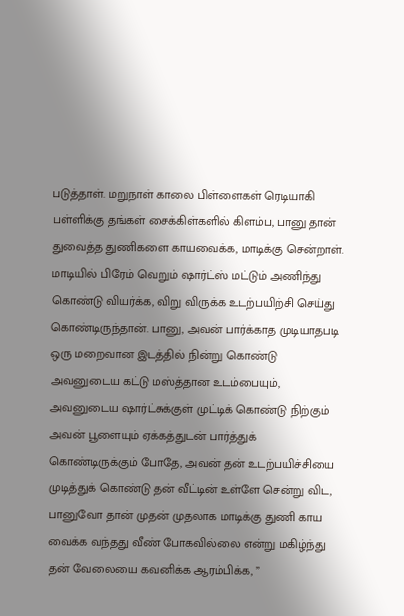படுத்தாள். மறுநாள் காலை பிள்ளைகள் ரெடியாகி பள்ளிக்கு தங்கள் சைக்கிள்களில் கிளம்ப, பானு தான் துவைத்த துணிகளை காயவைக்க, மாடிக்கு சென்றாள். மாடியில் பிரேம் வெறும் ஷார்ட்ஸ் மட்டும் அணிந்து கொண்டு வியர்க்க, விறு விருக்க உடற்பயிற்சி செய்து கொண்டிருந்தான். பானு, அவன் பார்க்காத முடியாதபடி ஒரு மறைவான இடத்தில் நின்று கொண்டு அவனுடைய கட்டு மஸ்த்தான உடம்பையும், அவனுடைய ஷார்ட்சுக்குள் முட்டிக் கொண்டு நிற்கும் அவன் பூளையும் ஏக்கத்துடன் பார்த்துக் கொண்டிருக்கும் போதே, அவன் தன் உடற்பயிச்சியை முடித்துக் கொண்டு தன் வீட்டின் உள்ளே சென்று விட, பானுவோ தான் முதன் முதலாக மாடிக்கு துணி காய வைக்க வந்தது வீண் போகவில்லை என்று மகிழ்ந்து தன் வேலையை கவனிக்க ஆரம்பிக்க, ”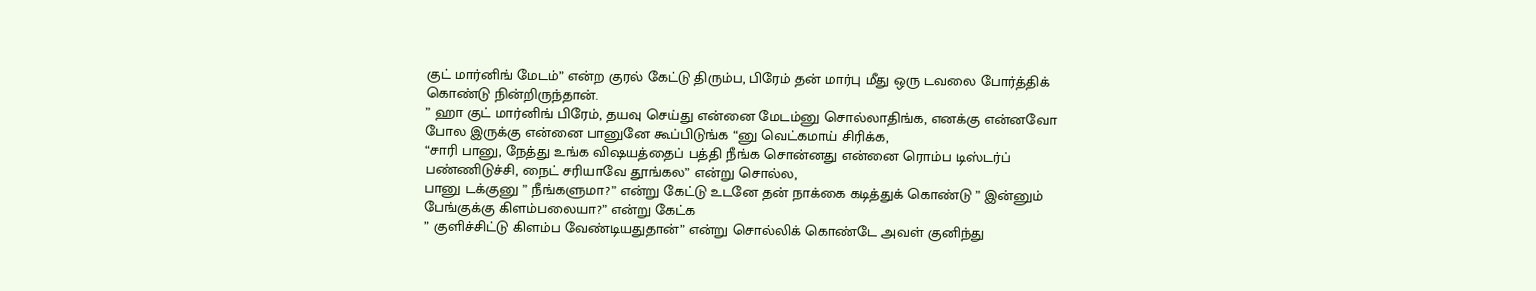குட் மார்னிங் மேடம்” என்ற குரல் கேட்டு திரும்ப, பிரேம் தன் மார்பு மீது ஒரு டவலை போர்த்திக் கொண்டு நின்றிருந்தான்.
” ஹா குட் மார்னிங் பிரேம், தயவு செய்து என்னை மேடம்னு சொல்லாதிங்க, எனக்கு என்னவோ போல இருக்கு என்னை பானுனே கூப்பிடுங்க “னு வெட்கமாய் சிரிக்க,
“சாரி பானு, நேத்து உங்க விஷயத்தைப் பத்தி நீங்க சொன்னது என்னை ரொம்ப டிஸ்டர்ப் பண்ணிடுச்சி, நைட் சரியாவே தூங்கல” என்று சொல்ல,
பானு டக்குனு ” நீங்களுமா?” என்று கேட்டு உடனே தன் நாக்கை கடித்துக் கொண்டு ” இன்னும் பேங்குக்கு கிளம்பலையா?” என்று கேட்க
” குளிச்சிட்டு கிளம்ப வேண்டியதுதான்” என்று சொல்லிக் கொண்டே அவள் குனிந்து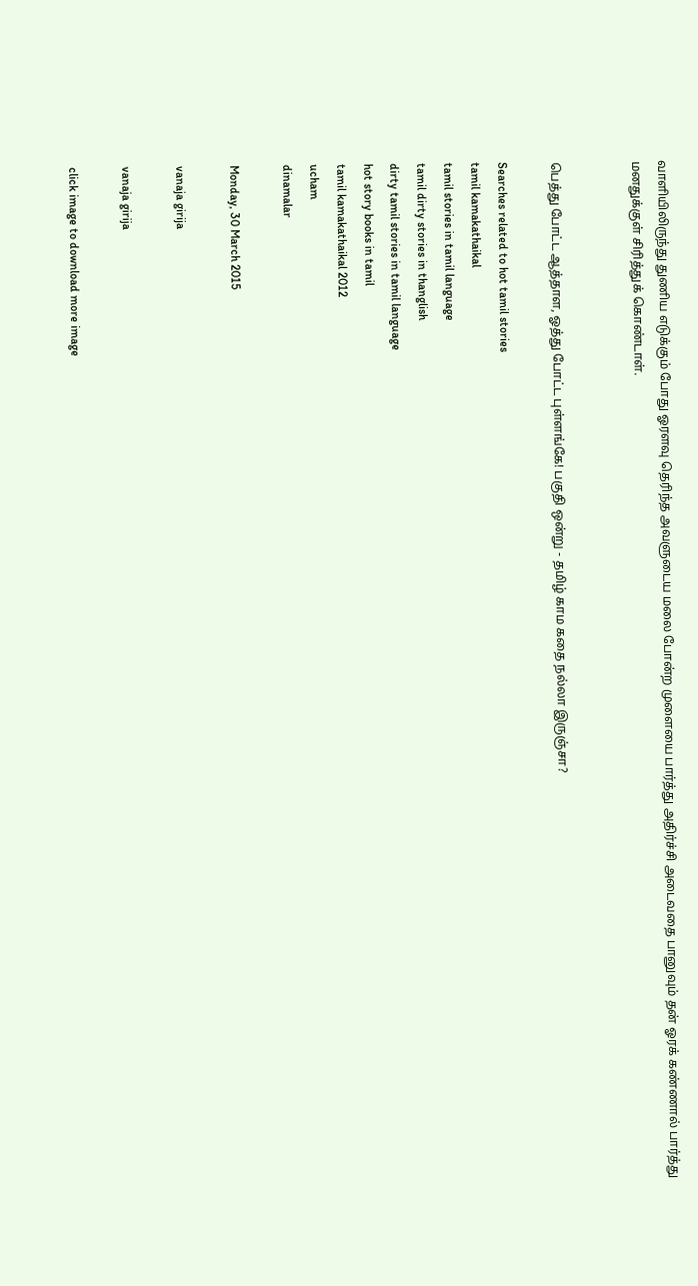வாளியிலிருந்து துணிய எடுக்கும் போது ஓரளவு தெரிந்த அவளுடைய மலை போன்ற முளையை பார்த்து அதிர்ச்சி அடைவதை பானுவும் தன் ஓரக் கண்ணால் பார்த்து மனதுக்குள் சிரித்துக் கொண்டாள்.


பெத்து போட்ட ஆத்தாள, ஓத்து போட்ட புள்ளங்கே! பகுதி ஒன்று - தமிழ் காம கதை நல்லா இருஞ்சா?

Searches related to hot tamil stories
tamil kamakathaikal
tamil stories in tamil language
tamil dirty stories in thanglish
dirty tamil stories in tamil language
hot story books in tamil
tamil kamakathaikal 2012
ucham
dinamalar

Monday, 30 March 2015

vanaja girija

vanaja girija

click image to download more image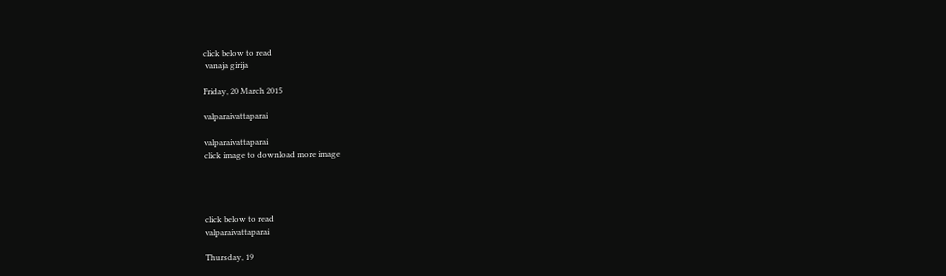click below to read
 vanaja girija

Friday, 20 March 2015

valparaivattaparai

valparaivattaparai
click image to download more image




click below to read
valparaivattaparai

Thursday, 19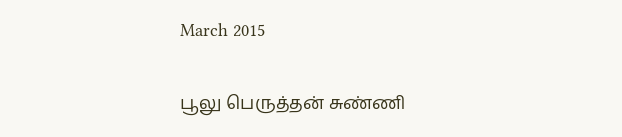March 2015

பூலு பெருத்தன் சுண்ணி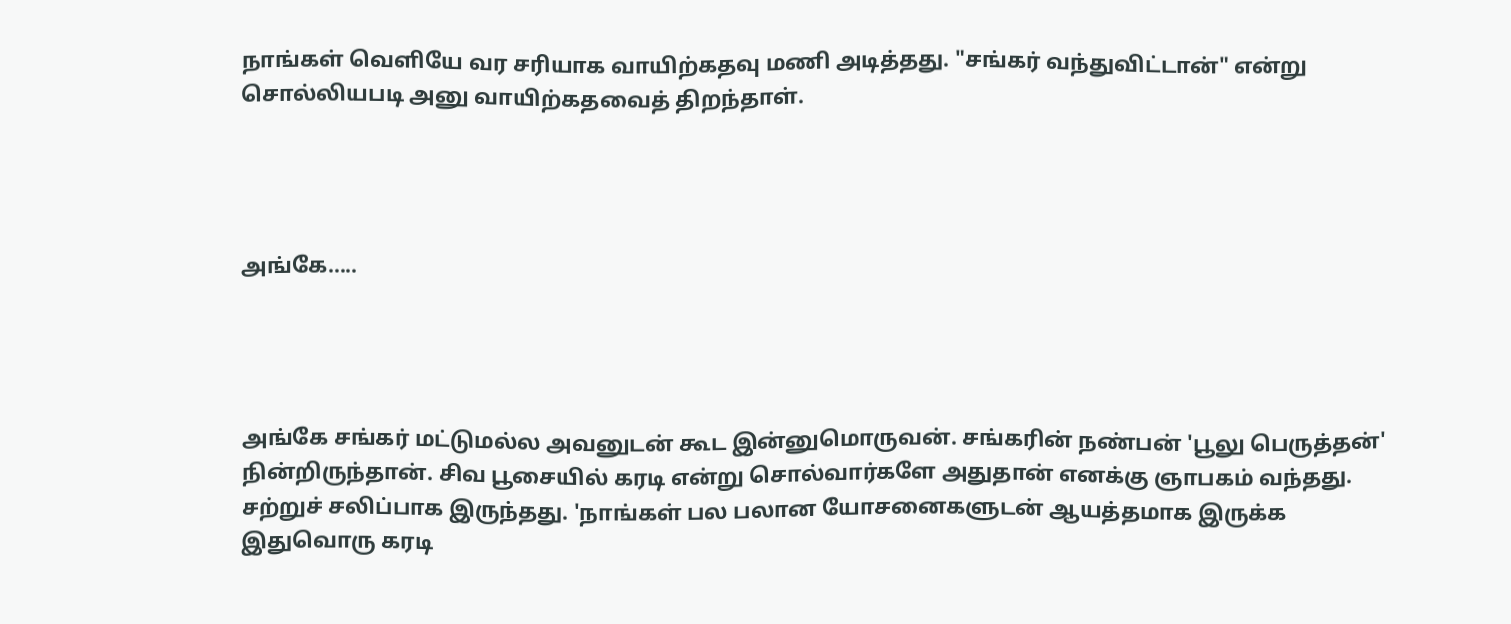நாங்கள் வெளியே வர சரியாக வாயிற்கதவு மணி அடித்தது. "சங்கர் வந்துவிட்டான்" என்று சொல்லியபடி அனு வாயிற்கதவைத் திறந்தாள்.




அங்கே…..




அங்கே சங்கர் மட்டுமல்ல அவனுடன் கூட இன்னுமொருவன். சங்கரின் நண்பன் 'பூலு பெருத்தன்' நின்றிருந்தான். சிவ பூசையில் கரடி என்று சொல்வார்களே அதுதான் எனக்கு ஞாபகம் வந்தது. சற்றுச் சலிப்பாக இருந்தது. 'நாங்கள் பல பலான யோசனைகளுடன் ஆயத்தமாக இருக்க இதுவொரு கரடி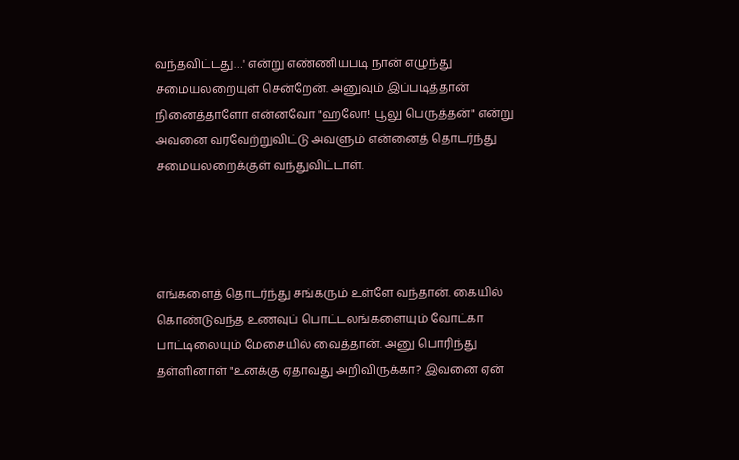வந்தவிட்டது…' என்று எண்ணியபடி நான் எழுந்து சமையலறையுள் சென்றேன். அனுவும் இப்படித்தான் நினைத்தாளோ என்னவோ "ஹலோ! பூலு பெருத்தன்" என்று அவனை வரவேற்றுவிட்டு அவளும் என்னைத் தொடர்ந்து சமையலறைக்குள் வந்துவிட்டாள்.




எங்களைத் தொடர்ந்து சங்கரும் உள்ளே வந்தான். கையில் கொண்டுவந்த உணவுப் பொட்டலங்களையும் வோட்கா பாட்டிலையும் மேசையில் வைத்தான். அனு பொரிந்து தள்ளினாள் "உனக்கு ஏதாவது அறிவிருக்கா? இவனை ஏன்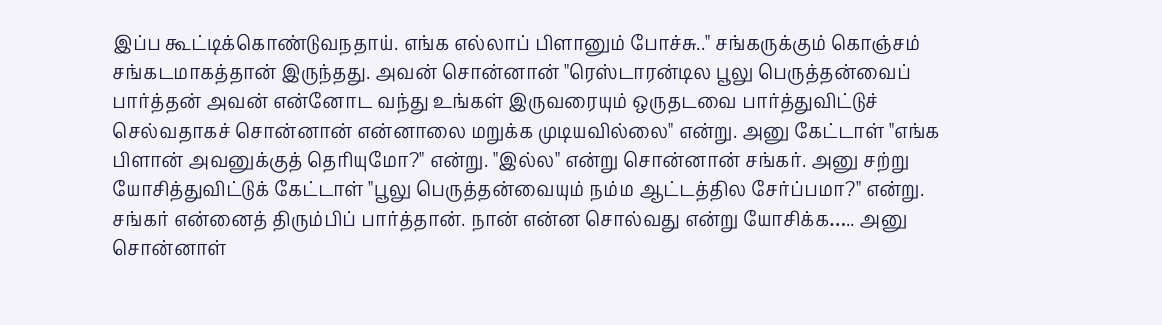இப்ப கூட்டிக்கொண்டுவநதாய். எங்க எல்லாப் பிளானும் போச்சு.." சங்கருக்கும் கொஞ்சம் சங்கடமாகத்தான் இருந்தது. அவன் சொன்னான் "ரெஸ்டாரன்டில பூலு பெருத்தன்வைப் பார்த்தன் அவன் என்னோட வந்து உங்கள் இருவரையும் ஒருதடவை பார்த்துவிட்டுச் செல்வதாகச் சொன்னான் என்னாலை மறுக்க முடியவில்லை" என்று. அனு கேட்டாள் "எங்க பிளான் அவனுக்குத் தெரியுமோ?" என்று. "இல்ல" என்று சொன்னான் சங்கர். அனு சற்று யோசித்துவிட்டுக் கேட்டாள் "பூலு பெருத்தன்வையும் நம்ம ஆட்டத்தில சேர்ப்பமா?" என்று. சங்கர் என்னைத் திரும்பிப் பார்த்தான். நான் என்ன சொல்வது என்று யோசிக்க….. அனு சொன்னாள்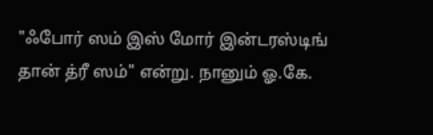"ஃபோர் ஸம் இஸ் மோர் இன்டரஸ்டிங் தான் த்ரீ ஸம்" என்று. நானும் ஓ.கே.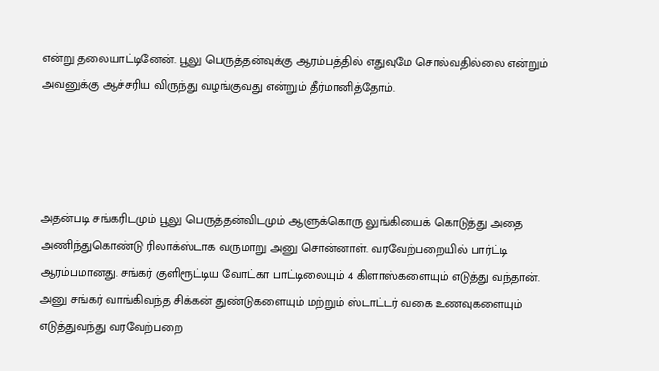என்று தலையாட்டினேன். பூலு பெருத்தன்வுக்கு ஆரம்பத்தில் எதுவுமே சொல்வதில்லை என்றும் அவனுக்கு ஆச்சரிய விருந்து வழங்குவது என்றும் தீர்மானித்தோம்.




அதன்படி சங்கரிடமும் பூலு பெருத்தன்விடமும் ஆளுக்கொரு லுங்கியைக் கொடுத்து அதை அணிந்துகொண்டு ரிலாக்ஸ்டாக வருமாறு அனு சொன்னாள். வரவேற்பறையில் பார்ட்டி ஆரம்பமானது. சங்கர் குளிரூட்டிய வோட்கா பாட்டிலையும் 4 கிளாஸ்களையும் எடுத்து வந்தான். அனு சங்கர் வாங்கிவந்த சிக்கன் துண்டுகளையும் மற்றும் ஸ்டாட்டர் வகை உணவுகளையும் எடுத்துவந்து வரவேற்பறை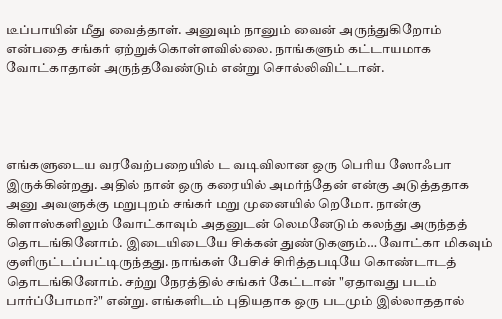டீப்பாயின் மீது வைத்தாள். அனுவும் நானும் வைன் அருந்துகிறோம் என்பதை சங்கர் ஏற்றுக்கொள்ளவில்லை. நாங்களும் கட்டாயமாக வோட்காதான் அருந்தவேண்டும் என்று சொல்லிவிட்டான்.




எங்களுடைய வரவேற்பறையில் ட வடிவிலான ஒரு பெரிய ஸோஃபா இருக்கின்றது. அதில் நான் ஒரு கரையில் அமர்ந்தேன் என்கு அடுத்ததாக அனு அவளுக்கு மறுபுறம் சங்கர் மறு முனையில் றெமோ. நான்கு கிளாஸ்களிலும் வோட்காவும் அதனுடன் லெமனேடும் கலந்து அருந்தத் தொடங்கினோம். இடையிடையே சிக்கன் துண்டுகளும்… வோட்கா மிகவும் குளிருட்டப்பட்டிருந்தது. நாங்கள் பேசிச் சிரித்தபடியே கொண்டாடத் தொடங்கினோம். சற்று நேரத்தில் சங்கர் கேட்டான் "ஏதாவது படம் பார்ப்போமா?" என்று. எங்களிடம் புதியதாக ஒரு படமும் இல்லாததால்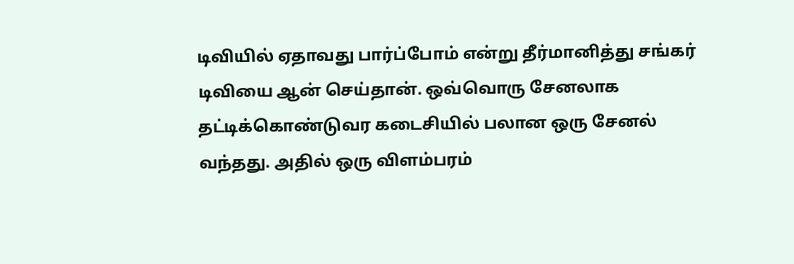டிவியில் ஏதாவது பார்ப்போம் என்று தீர்மானித்து சங்கர் டிவியை ஆன் செய்தான். ஒவ்வொரு சேனலாக தட்டிக்கொண்டுவர கடைசியில் பலான ஒரு சேனல் வந்தது. அதில் ஒரு விளம்பரம்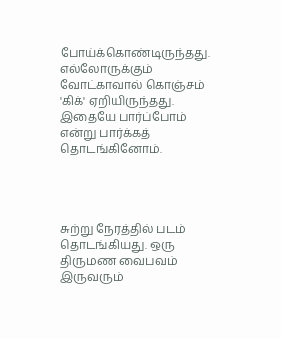போய்க்கொண்டிருந்தது. எல்லோருக்கும் வோட்காவால் கொஞ்சம் 'கிக்' ஏறியிருந்தது. இதையே பார்ப்போம் என்று பார்க்கத் தொடங்கினோம்.




சுற்று நேரத்தில் படம் தொடங்கியது. ஒரு திருமண வைபவம் இருவரும்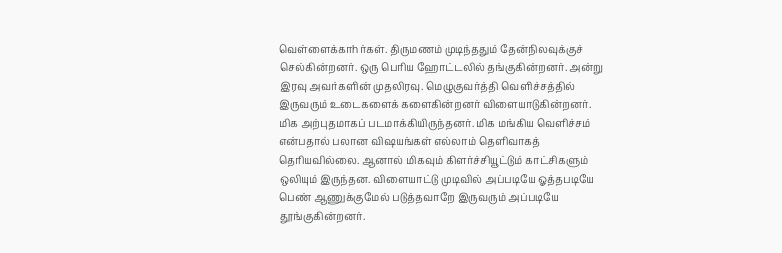வெள்ளைக்காhர்கள். திருமணம் முடிந்ததும் தேன்நிலவுக்குச் செல்கின்றனர். ஒரு பெரிய ஹோட்டலில் தங்குகின்றனர். அன்று இரவு அவர்களின் முதலிரவு. மெழுகுவர்த்தி வெளிச்சத்தில் இருவரும் உடைகளைக் களைகின்றனர் விளையாடுகின்றனர். மிக அற்புதமாகப் படமாக்கியிருந்தனர். மிக மங்கிய வெளிச்சம் என்பதால் பலான விஷயங்கள் எல்லாம் தெளிவாகத் தெரியவில்லை. ஆனால் மிகவும் கிளர்ச்சியூட்டும் காட்சிகளும் ஒலியும் இருந்தன. விளையாட்டு முடிவில் அப்படியே ஓத்தபடியே பெண் ஆணுக்குமேல் படுத்தவாறே இருவரும் அப்படியே தூங்குகின்றனர்.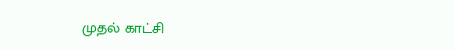முதல் காட்சி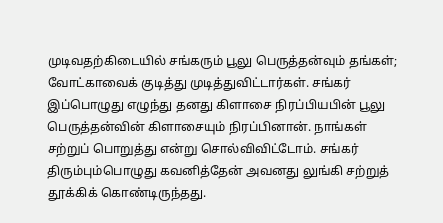முடிவதற்கிடையில் சங்கரும் பூலு பெருத்தன்வும் தங்கள்; வோட்காவைக் குடித்து முடித்துவிட்டார்கள். சங்கர் இப்பொழுது எழுந்து தனது கிளாசை நிரப்பியபின் பூலு பெருத்தன்வின் கிளாசையும் நிரப்பினான். நாங்கள் சற்றுப் பொறுத்து என்று சொல்விவிட்டோம். சங்கர் திரும்பும்பொழுது கவனித்தேன் அவனது லுங்கி சற்றுத் தூக்கிக் கொண்டிருந்தது.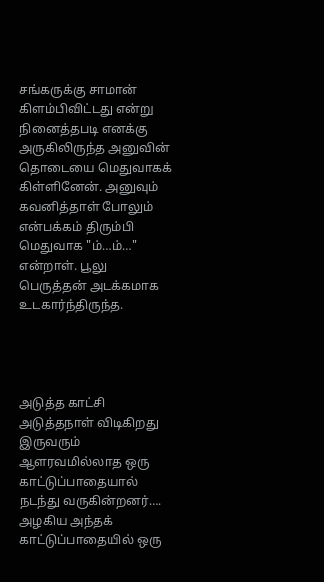சங்கருக்கு சாமான் கிளம்பிவிட்டது என்று நினைத்தபடி எனக்கு அருகிலிருந்த அனுவின் தொடையை மெதுவாகக் கிள்ளினேன். அனுவும் கவனித்தாள் போலும் என்பக்கம் திரும்பி மெதுவாக "ம்…ம்…" என்றாள். பூலு பெருத்தன் அடக்கமாக உடகார்ந்திருந்த.




அடுத்த காட்சி அடுத்தநாள் விடிகிறது இருவரும் ஆளரவமில்லாத ஒரு காட்டுப்பாதையால் நடந்து வருகின்றனர்…. அழகிய அந்தக் காட்டுப்பாதையில் ஒரு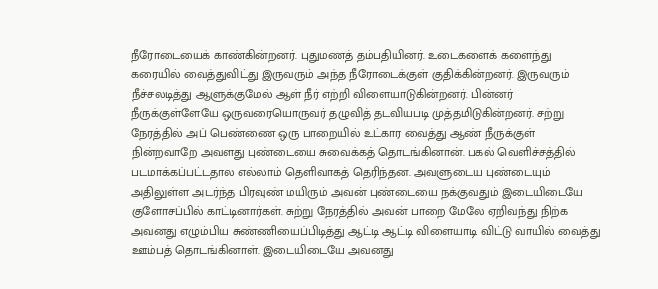நீரோடையைக் காண்கின்றனர். புதுமணத் தம்பதியினர். உடைகளைக் களைந்து கரையில் வைத்துவிட்து இருவரும் அந்த நீரோடைக்குள் குதிக்கின்றனர். இருவரும் நீச்சலடித்து ஆளுக்குமேல் ஆள் நீர் எற்றி விளையாடுகின்றனர். பின்னர் நீருக்குள்ளேயே ஒருவரையொருவர் தழுவித் தடவியபடி முத்தமிடுகின்றனர். சற்று நேரத்தில் அப் பெண்ணை ஒரு பாறையில் உட்கார வைத்து ஆண் நீருக்குள் நின்றவாறே அவளது புண்டையை சுவைக்கத் தொடங்கினான். பகல் வெளிச்சத்தில் படமாக்கப்பட்டதால எல்லாம் தெளிவாகத் தெரிந்தன. அவளுடைய புண்டையும் அதிலுள்ள அடர்ந்த பிரவுண் மயிரும் அவன் புண்டையை நக்குவதும் இடையிடையே குளோசப்பில் காட்டினார்கள். சுற்று நேரத்தில் அவன் பாறை மேலே ஏறிவந்து நிற்க அவனது எழும்பிய சுண்ணியைப்பிடித்து ஆட்டி ஆட்டி விளையாடி விட்டு வாயில் வைத்து ஊம்பத் தொடங்கினாள். இடையிடையே அவனது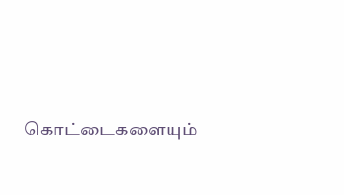கொட்டைகளையும்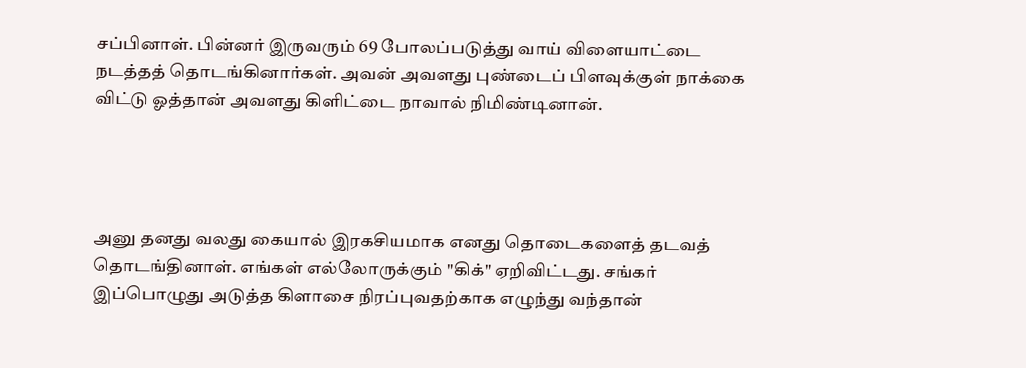சப்பினாள். பின்னர் இருவரும் 69 போலப்படுத்து வாய் விளையாட்டை நடத்தத் தொடங்கினார்கள். அவன் அவளது புண்டைப் பிளவுக்குள் நாக்கை விட்டு ஓத்தான் அவளது கிளிட்டை நாவால் நிமிண்டினான்.




அனு தனது வலது கையால் இரகசியமாக எனது தொடைகளைத் தடவத் தொடங்தினாள். எங்கள் எல்லோருக்கும் "கிக்" ஏறிவிட்டது. சங்கர் இப்பொழுது அடுத்த கிளாசை நிரப்புவதற்காக எழுந்து வந்தான்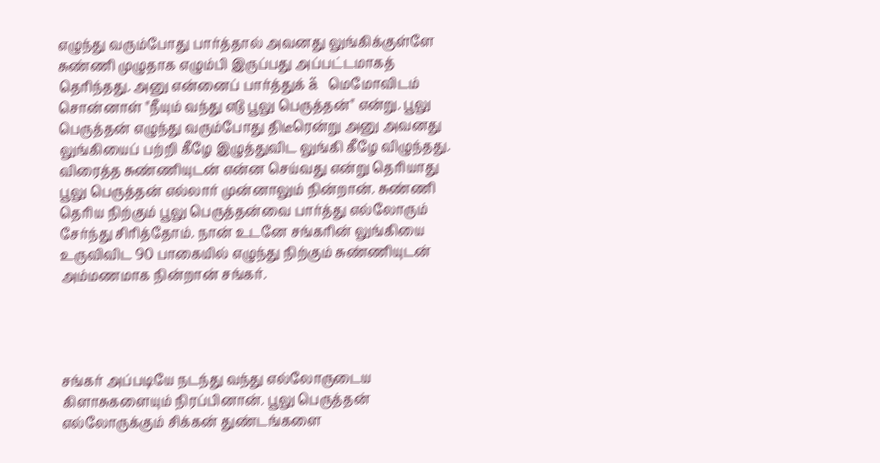எழுந்து வரும்போது பார்த்தால் அவனது லுங்கிக்குள்ளே சுண்ணி முழுதாக எழும்பி இருப்பது அப்பட்டமாகத் தெரிந்தது. அனு என்னைப் பார்த்துக் ä மெமோவிடம் சொன்னாள் "நீயும் வந்து எடு பூலு பெருத்தன்" என்று. பூலு பெருத்தன் எழுந்து வரும்போது திடீரென்று அனு அவனது லுங்கியைப் பற்றி கீழே இழுத்துவிட லுங்கி கீழே விழுந்தது. விரைத்த சுண்ணியுடன் என்ன செய்வது என்று தெரியாது பூலு பெருத்தன் எல்லார் முன்னாலும் நின்றான். சுண்ணி தெரிய நிற்கும் பூலு பெருத்தன்வை பார்த்து எல்லோரும் சேர்ந்து சிரித்தோம். நான் உடனே சங்கரின் லுங்கியை உருவிவிட 90 பாகையில் எழுந்து நிற்கும் சுண்ணியுடன் அம்மணமாக நின்றான் சங்கர்.




சங்கர் அப்படியே நடந்து வந்து எல்லோருடைய கிளாசுகளையும் நிரப்பினான். பூலு பெருத்தன் எல்லோருக்கும் சிக்கன் துண்டங்களை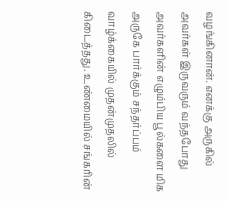வழங்கினான். எனக்கு அருகில் அவர்கள் இருவரும் வந்தபோது அவர்களின் எழும்பிய பூல்களை மிக அருகே பார்க்கும் சந்தர்ப்பம் வாழ்க்கையில் முதன்முதலில் கிடைத்தது. உண்மையில் சங்கரின்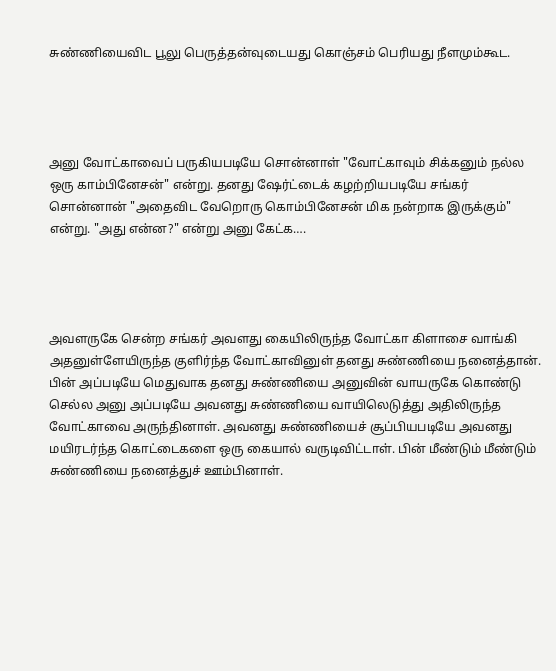சுண்ணியைவிட பூலு பெருத்தன்வுடையது கொஞ்சம் பெரியது நீளமும்கூட.




அனு வோட்காவைப் பருகியபடியே சொன்னாள் "வோட்காவும் சிக்கனும் நல்ல ஒரு காம்பினேசன்" என்று. தனது ஷேர்ட்டைக் கழற்றியபடியே சங்கர் சொன்னான் "அதைவிட வேறொரு கொம்பினேசன் மிக நன்றாக இருக்கும்" என்று. "அது என்ன?" என்று அனு கேட்க….




அவளருகே சென்ற சங்கர் அவளது கையிலிருந்த வோட்கா கிளாசை வாங்கி அதனுள்ளேயிருந்த குளிர்ந்த வோட்காவினுள் தனது சுண்ணியை நனைத்தான். பின் அப்படியே மெதுவாக தனது சுண்ணியை அனுவின் வாயருகே கொண்டு செல்ல அனு அப்படியே அவனது சுண்ணியை வாயிலெடுத்து அதிலிருந்த வோட்காவை அருந்தினாள். அவனது சுண்ணியைச் சூப்பியபடியே அவனது மயிரடர்ந்த கொட்டைகளை ஒரு கையால் வருடிவிட்டாள். பின் மீண்டும் மீண்டும் சுண்ணியை நனைத்துச் ஊம்பினாள்.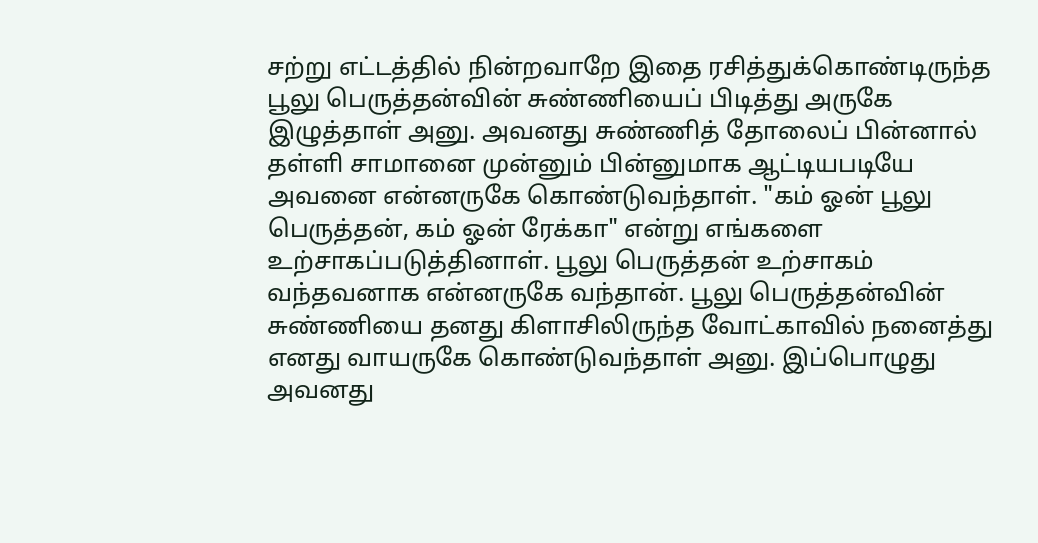சற்று எட்டத்தில் நின்றவாறே இதை ரசித்துக்கொண்டிருந்த பூலு பெருத்தன்வின் சுண்ணியைப் பிடித்து அருகே இழுத்தாள் அனு. அவனது சுண்ணித் தோலைப் பின்னால் தள்ளி சாமானை முன்னும் பின்னுமாக ஆட்டியபடியே அவனை என்னருகே கொண்டுவந்தாள். "கம் ஓன் பூலு பெருத்தன், கம் ஓன் ரேக்கா" என்று எங்களை உற்சாகப்படுத்தினாள். பூலு பெருத்தன் உற்சாகம் வந்தவனாக என்னருகே வந்தான். பூலு பெருத்தன்வின் சுண்ணியை தனது கிளாசிலிருந்த வோட்காவில் நனைத்து எனது வாயருகே கொண்டுவந்தாள் அனு. இப்பொழுது அவனது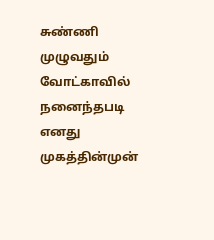சுண்ணி முழுவதும் வோட்காவில் நனைந்தபடி எனது முகத்தின்முன்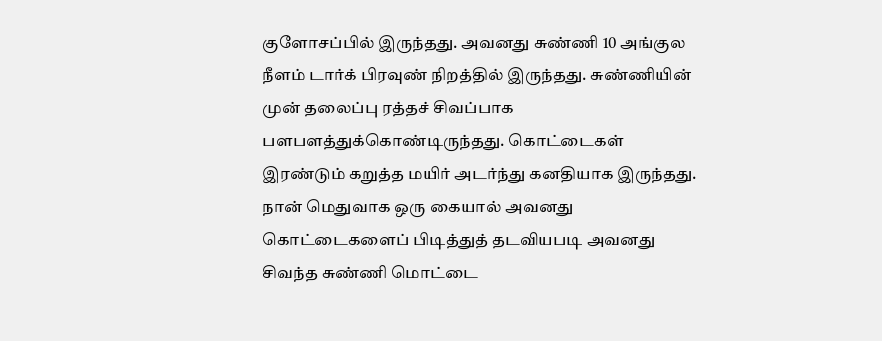குளோசப்பில் இருந்தது. அவனது சுண்ணி 10 அங்குல நீளம் டார்க் பிரவுண் நிறத்தில் இருந்தது. சுண்ணியின் முன் தலைப்பு ரத்தச் சிவப்பாக பளபளத்துக்கொண்டிருந்தது. கொட்டைகள் இரண்டும் கறுத்த மயிர் அடர்ந்து கனதியாக இருந்தது. நான் மெதுவாக ஒரு கையால் அவனது கொட்டைகளைப் பிடித்துத் தடவியபடி அவனது சிவந்த சுண்ணி மொட்டை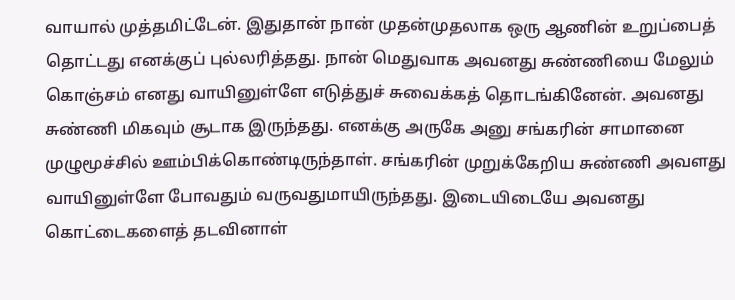வாயால் முத்தமிட்டேன். இதுதான் நான் முதன்முதலாக ஒரு ஆணின் உறுப்பைத் தொட்டது எனக்குப் புல்லரித்தது. நான் மெதுவாக அவனது சுண்ணியை மேலும் கொஞ்சம் எனது வாயினுள்ளே எடுத்துச் சுவைக்கத் தொடங்கினேன். அவனது சுண்ணி மிகவும் சூடாக இருந்தது. எனக்கு அருகே அனு சங்கரின் சாமானை முழுமூச்சில் ஊம்பிக்கொண்டிருந்தாள். சங்கரின் முறுக்கேறிய சுண்ணி அவளது வாயினுள்ளே போவதும் வருவதுமாயிருந்தது. இடையிடையே அவனது கொட்டைகளைத் தடவினாள்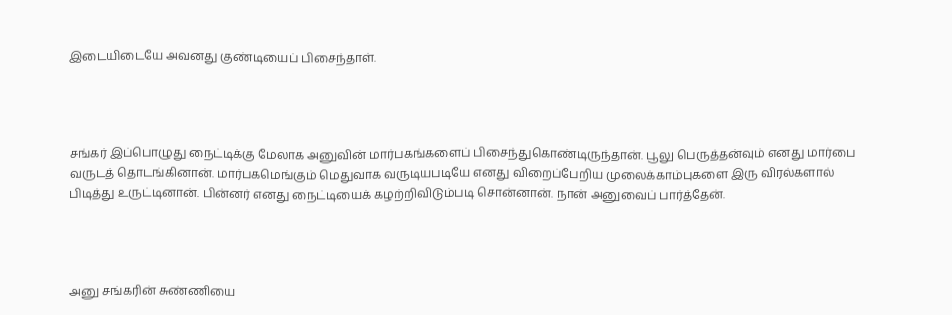இடையிடையே அவனது குண்டியைப் பிசைந்தாள்.




சங்கர் இப்பொழுது நைட்டிக்கு மேலாக அனுவின் மார்பகங்களைப் பிசைந்துகொண்டிருந்தான். பூலு பெருத்தன்வும் எனது மார்பை வருடத் தொடங்கினான். மார்பகமெங்கும் மெதுவாக வருடியபடியே எனது விறைப்பேறிய முலைக்காம்புகளை இரு விரல்களால் பிடித்து உருட்டினான். பின்னர் எனது நைட்டியைக் கழற்றிவிடும்படி சொன்னான். நான் அனுவைப் பார்த்தேன்.




அனு சங்கரின் சுண்ணியை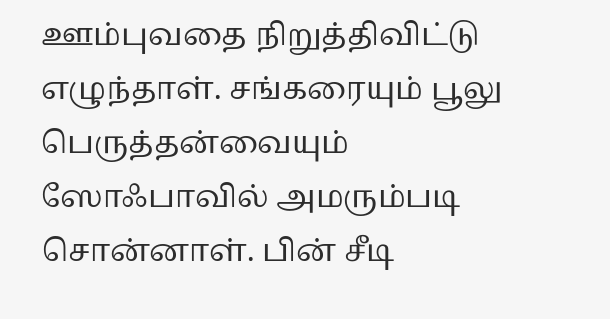ஊம்புவதை நிறுத்திவிட்டு எழுந்தாள். சங்கரையும் பூலு பெருத்தன்வையும் ஸோஃபாவில் அமரும்படி சொன்னாள். பின் சீடி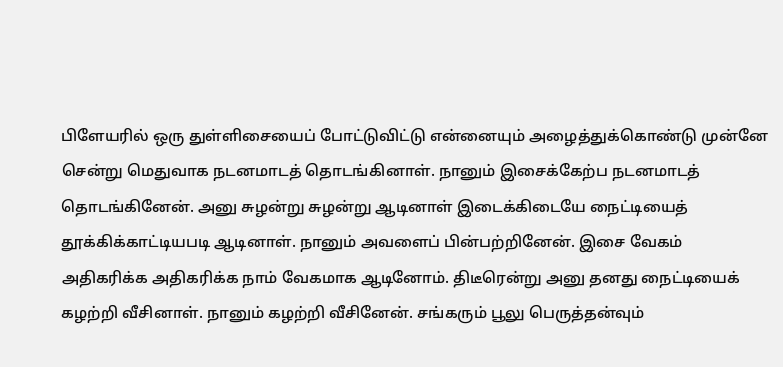பிளேயரில் ஒரு துள்ளிசையைப் போட்டுவிட்டு என்னையும் அழைத்துக்கொண்டு முன்னே சென்று மெதுவாக நடனமாடத் தொடங்கினாள். நானும் இசைக்கேற்ப நடனமாடத் தொடங்கினேன். அனு சுழன்று சுழன்று ஆடினாள் இடைக்கிடையே நைட்டியைத் தூக்கிக்காட்டியபடி ஆடினாள். நானும் அவளைப் பின்பற்றினேன். இசை வேகம் அதிகரிக்க அதிகரிக்க நாம் வேகமாக ஆடினோம். திடீரென்று அனு தனது நைட்டியைக் கழற்றி வீசினாள். நானும் கழற்றி வீசினேன். சங்கரும் பூலு பெருத்தன்வும்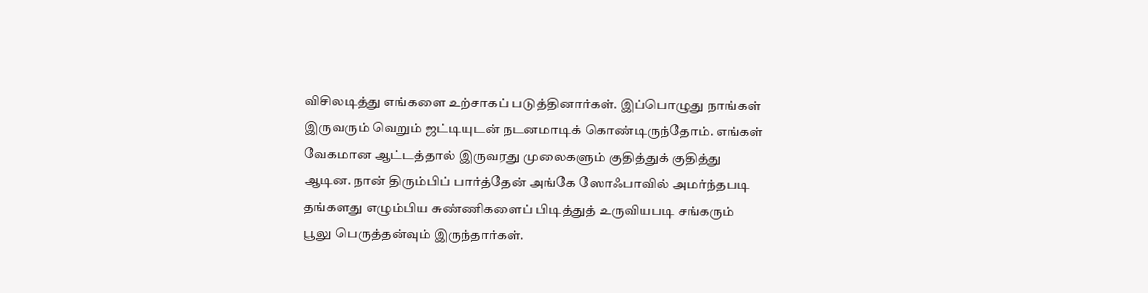விசிலடித்து எங்களை உற்சாகப் படுத்தினார்கள். இப்பொழுது நாங்கள் இருவரும் வெறும் ஜட்டியுடன் நடனமாடிக் கொண்டிருந்தோம். எங்கள் வேகமான ஆட்டத்தால் இருவரது முலைகளும் குதித்துக் குதித்து ஆடின. நான் திரும்பிப் பார்த்தேன் அங்கே ஸோஃபாவில் அமர்ந்தபடி தங்களது எழும்பிய சுண்ணிகளைப் பிடித்துத் உருவியபடி சங்கரும் பூலு பெருத்தன்வும் இருந்தார்கள்.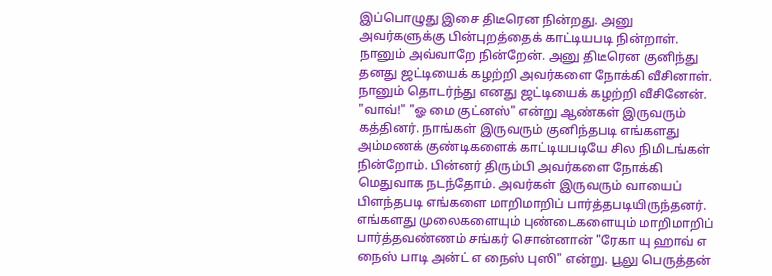இப்பொழுது இசை திடீரென நின்றது. அனு அவர்களுக்கு பின்புறத்தைக் காட்டியபடி நின்றாள். நானும் அவ்வாறே நின்றேன். அனு திடீரென குனிந்து தனது ஜட்டியைக் கழற்றி அவர்களை நோக்கி வீசினாள். நானும் தொடர்ந்து எனது ஜட்டியைக் கழற்றி வீசினேன். "வாவ்!" "ஓ மை குட்னஸ்" என்று ஆண்கள் இருவரும் கத்தினர். நாங்கள் இருவரும் குனிந்தபடி எங்களது அம்மணக் குண்டிகளைக் காட்டியபடியே சில நிமிடங்கள் நின்றோம். பின்னர் திரும்பி அவர்களை நோக்கி மெதுவாக நடந்தோம். அவர்கள் இருவரும் வாயைப் பிளந்தபடி எங்களை மாறிமாறிப் பார்த்தபடியிருந்தனர். எங்களது முலைகளையும் புண்டைகளையும் மாறிமாறிப் பார்த்தவண்ணம் சங்கர் சொன்னான் "ரேகா யு ஹாவ் எ நைஸ் பாடி அன்ட் எ நைஸ் புஸி" என்று. பூலு பெருத்தன்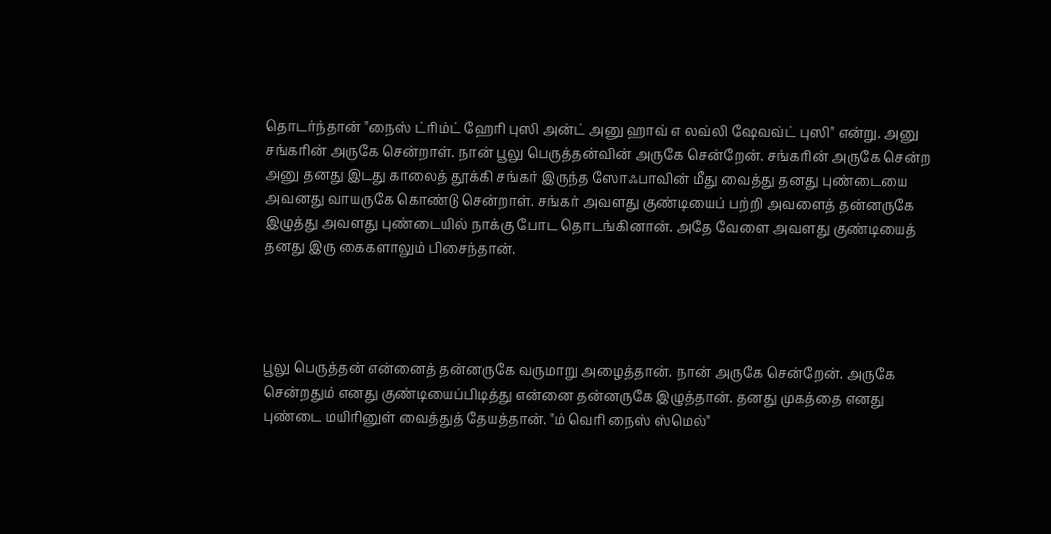தொடர்ந்தான் "நைஸ் ட்ரிம்ட் ஹேரி புஸி அன்ட் அனு ஹாவ் எ லவ்லி ஷேவவ்ட் புஸி" என்று. அனு சங்கரின் அருகே சென்றாள். நான் பூலு பெருத்தன்வின் அருகே சென்றேன். சங்கரின் அருகே சென்ற அனு தனது இடது காலைத் தூக்கி சங்கர் இருந்த ஸோஃபாவின் மீது வைத்து தனது புண்டையை அவனது வாயருகே கொண்டு சென்றாள். சங்கர் அவளது குண்டியைப் பற்றி அவளைத் தன்னருகே இழுத்து அவளது புண்டையில் நாக்கு போட தொடங்கினான். அதே வேளை அவளது குண்டியைத் தனது இரு கைகளாலும் பிசைந்தான்.




பூலு பெருத்தன் என்னைத் தன்னருகே வருமாறு அழைத்தான். நான் அருகே சென்றேன். அருகே சென்றதும் எனது குண்டியைப்பிடித்து என்னை தன்னருகே இழுத்தான். தனது முகத்தை எனது புண்டை மயிரினுள் வைத்துத் தேயத்தான். "ம் வெரி நைஸ் ஸ்மெல்"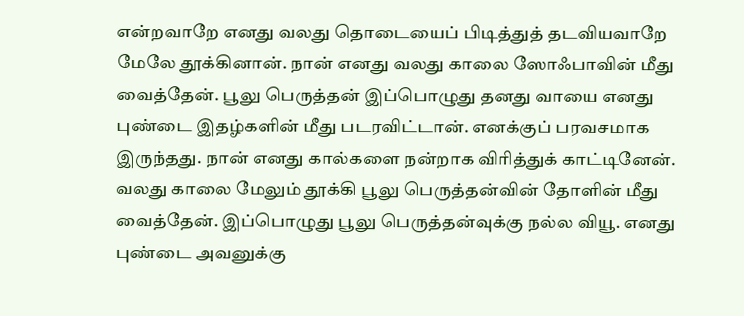என்றவாறே எனது வலது தொடையைப் பிடித்துத் தடவியவாறே மேலே தூக்கினான். நான் எனது வலது காலை ஸோஃபாவின் மீது வைத்தேன். பூலு பெருத்தன் இப்பொழுது தனது வாயை எனது புண்டை இதழ்களின் மீது படரவிட்டான். எனக்குப் பரவசமாக இருந்தது. நான் எனது கால்களை நன்றாக விரித்துக் காட்டினேன். வலது காலை மேலும் தூக்கி பூலு பெருத்தன்வின் தோளின் மீது வைத்தேன். இப்பொழுது பூலு பெருத்தன்வுக்கு நல்ல வியூ. எனது புண்டை அவனுக்கு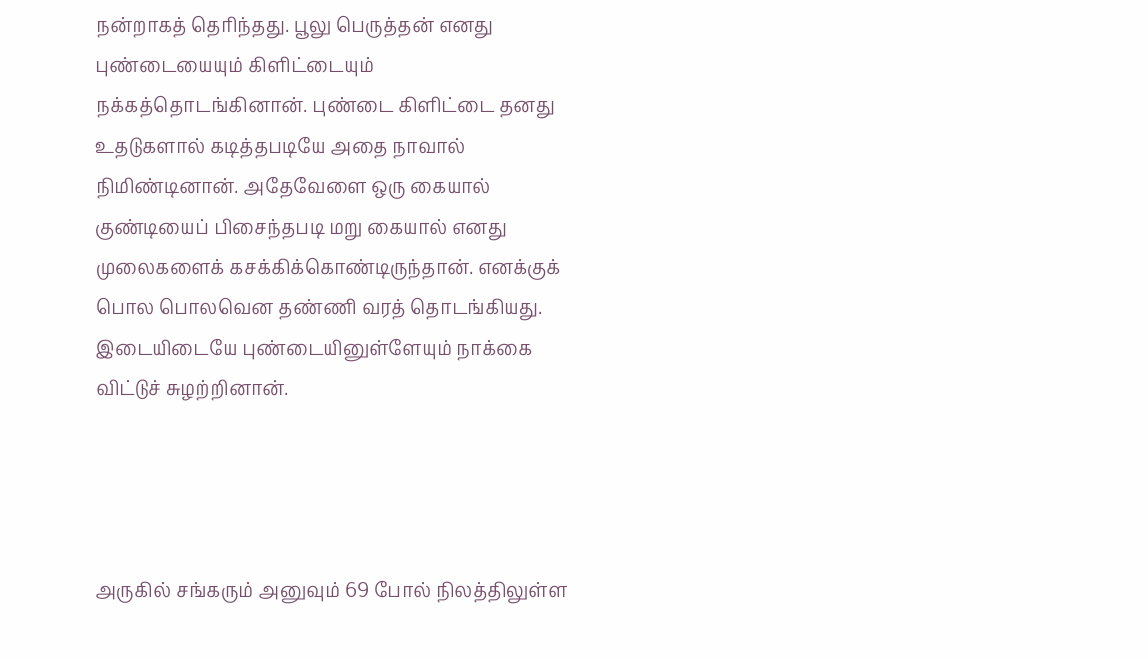நன்றாகத் தெரிந்தது. பூலு பெருத்தன் எனது புண்டையையும் கிளிட்டையும் நக்கத்தொடங்கினான். புண்டை கிளிட்டை தனது உதடுகளால் கடித்தபடியே அதை நாவால் நிமிண்டினான். அதேவேளை ஒரு கையால் குண்டியைப் பிசைந்தபடி மறு கையால் எனது முலைகளைக் கசக்கிக்கொண்டிருந்தான். எனக்குக் பொல பொலவென தண்ணி வரத் தொடங்கியது. இடையிடையே புண்டையினுள்ளேயும் நாக்கை விட்டுச் சுழற்றினான்.




அருகில் சங்கரும் அனுவும் 69 போல் நிலத்திலுள்ள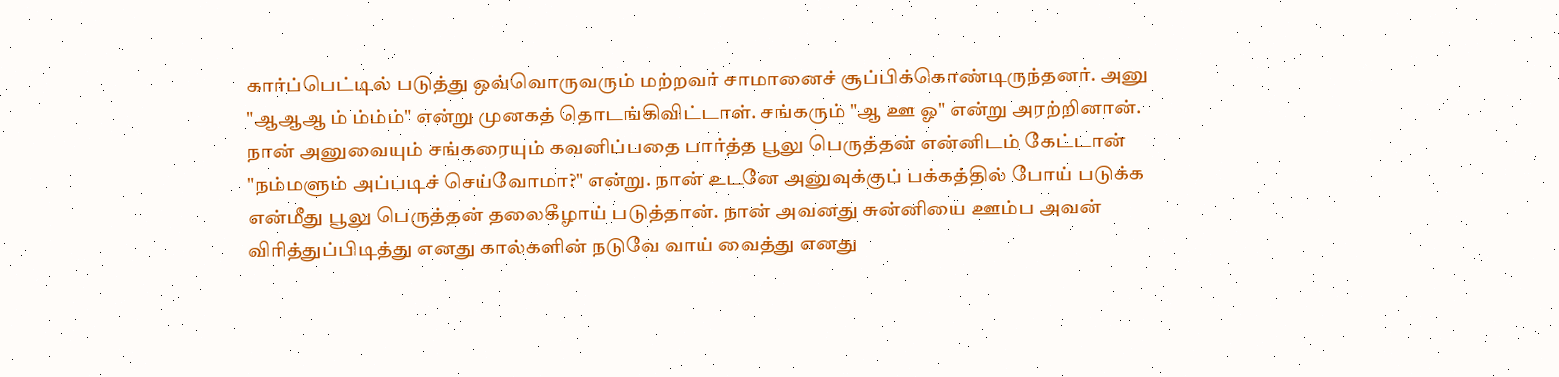கார்ப்பெட்டில் படுத்து ஒவ்வொருவரும் மற்றவர் சாமானைச் சூப்பிக்கொண்டிருந்தனர். அனு "ஆஆஆ ம் ம்ம்ம்" என்று முனகத் தொடங்கிவிட்டாள். சங்கரும் "ஆ ஊ ஓ" என்று அரற்றினான். நான் அனுவையும் சங்கரையும் கவனிப்பதை பார்த்த பூலு பெருத்தன் என்னிடம் கேட்டான் "நம்மளும் அப்படிச் செய்வோமா?" என்று. நான் உடனே அனுவுக்குப் பக்கத்தில் போய் படுக்க என்மீது பூலு பெருத்தன் தலைகீழாய் படுத்தான். நான் அவனது சுன்னியை ஊம்ப அவன் விரித்துப்பிடித்து எனது கால்களின் நடுவே வாய் வைத்து எனது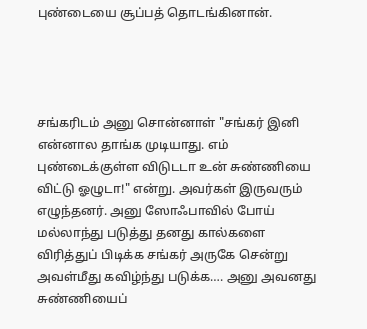புண்டையை சூப்பத் தொடங்கினான்.




சங்கரிடம் அனு சொன்னாள் "சங்கர் இனி என்னால தாங்க முடியாது. எம் புண்டைக்குள்ள விடுடடா உன் சுண்ணியை விட்டு ஓழுடா!" என்று. அவர்கள் இருவரும் எழுந்தனர். அனு ஸோஃபாவில் போய் மல்லாந்து படுத்து தனது கால்களை விரித்துப் பிடிக்க சங்கர் அருகே சென்று அவள்மீது கவிழ்ந்து படுக்க…. அனு அவனது சுண்ணியைப்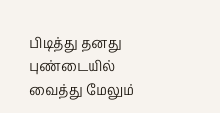பிடித்து தனது புண்டையில் வைத்து மேலும்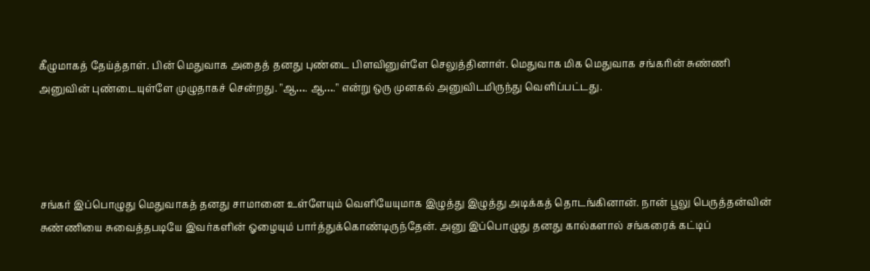கீழுமாகத் தேய்த்தாள். பின் மெதுவாக அதைத் தனது புண்டை பிளவினுள்ளே செலுத்தினாள். மெதுவாக மிக மெதுவாக சங்கரின் சுண்ணி அனுவின் புண்டையுள்ளே முழுதாகச் சென்றது. "ஆ…. ஆ…." என்று ஒரு முனகல் அனுவிடமிருந்து வெளிப்பட்டது.




சங்கர் இப்பொழுது மெதுவாகத் தனது சாமானை உள்ளேயும் வெளியேயுமாக இழுத்து இழுத்து அடிக்கத் தொடங்கினான். நான் பூலு பெருத்தன்வின் சுண்ணியை சுவைத்தபடியே இவர்களின் ஓழையும் பார்த்துக்கொண்டிருந்தேன். அனு இப்பொழுது தனது கால்களால் சங்கரைக் கட்டிப்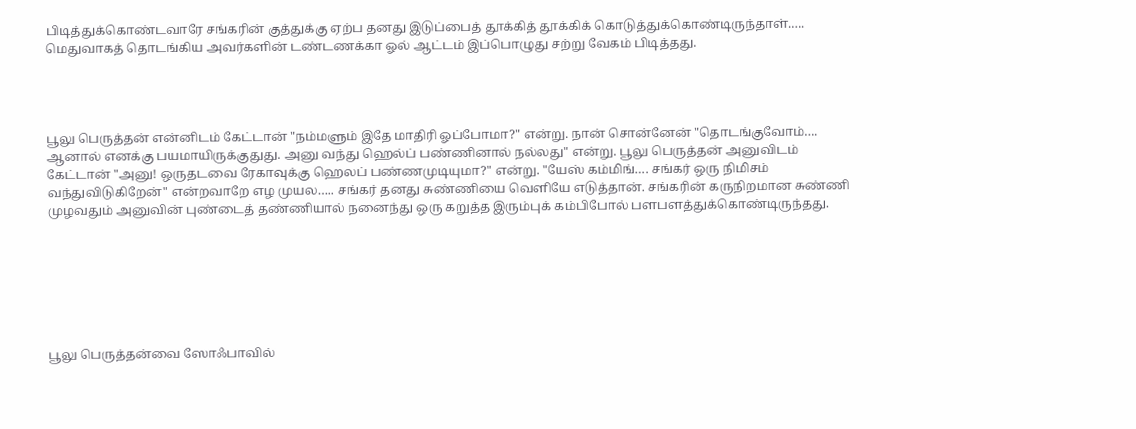பிடித்துக்கொண்டவாரே சங்கரின் குத்துக்கு ஏற்ப தனது இடுப்பைத் தூக்கித் தூக்கிக் கொடுத்துக்கொண்டிருந்தாள்.…. மெதுவாகத் தொடங்கிய அவர்களின் டண்டணக்கா ஓல் ஆட்டம் இப்பொழுது சற்று வேகம் பிடித்தது.




பூலு பெருத்தன் என்னிடம் கேட்டான் "நம்மளும் இதே மாதிரி ஓப்போமா?" என்று. நான் சொன்னேன் "தொடங்குவோம்…. ஆனால் எனக்கு பயமாயிருக்குதுது. அனு வந்து ஹெல்ப் பண்ணினால் நல்லது" என்று. பூலு பெருத்தன் அனுவிடம் கேட்டான் "அனு! ஒருதடவை ரேகாவுக்கு ஹெலப் பண்ணமுடியுமா?" என்று. "யேஸ் கம்மிங்…. சங்கர் ஒரு நிமிசம் வந்துவிடுகிறேன்" என்றவாறே எழ முயல….. சங்கர் தனது சுண்ணியை வெளியே எடுத்தான். சங்கரின் கருநிறமான சுண்ணி முழவதும் அனுவின் புண்டைத் தண்ணியால் நனைந்து ஒரு கறுத்த இரும்புக் கம்பிபோல் பளபளத்துக்கொண்டிருந்தது.







பூலு பெருத்தன்வை ஸோஃபாவில்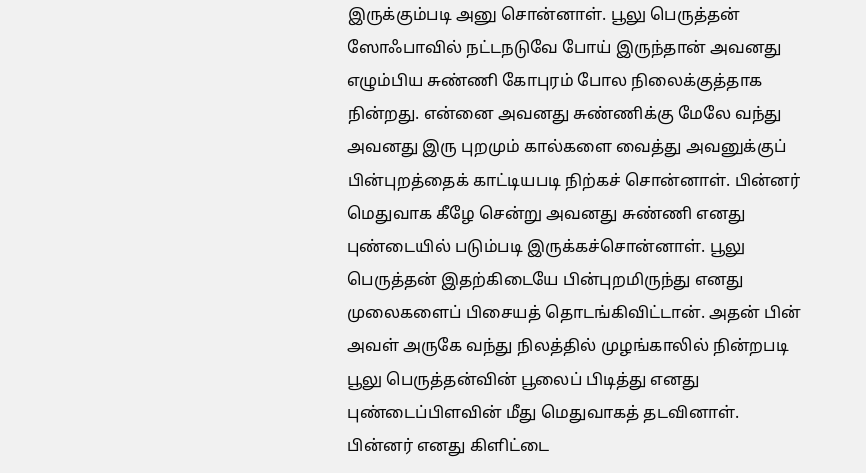இருக்கும்படி அனு சொன்னாள். பூலு பெருத்தன் ஸோஃபாவில் நட்டநடுவே போய் இருந்தான் அவனது எழும்பிய சுண்ணி கோபுரம் போல நிலைக்குத்தாக நின்றது. என்னை அவனது சுண்ணிக்கு மேலே வந்து அவனது இரு புறமும் கால்களை வைத்து அவனுக்குப் பின்புறத்தைக் காட்டியபடி நிற்கச் சொன்னாள். பின்னர் மெதுவாக கீழே சென்று அவனது சுண்ணி எனது புண்டையில் படும்படி இருக்கச்சொன்னாள். பூலு பெருத்தன் இதற்கிடையே பின்புறமிருந்து எனது முலைகளைப் பிசையத் தொடங்கிவிட்டான். அதன் பின் அவள் அருகே வந்து நிலத்தில் முழங்காலில் நின்றபடி பூலு பெருத்தன்வின் பூலைப் பிடித்து எனது புண்டைப்பிளவின் மீது மெதுவாகத் தடவினாள். பின்னர் எனது கிளிட்டை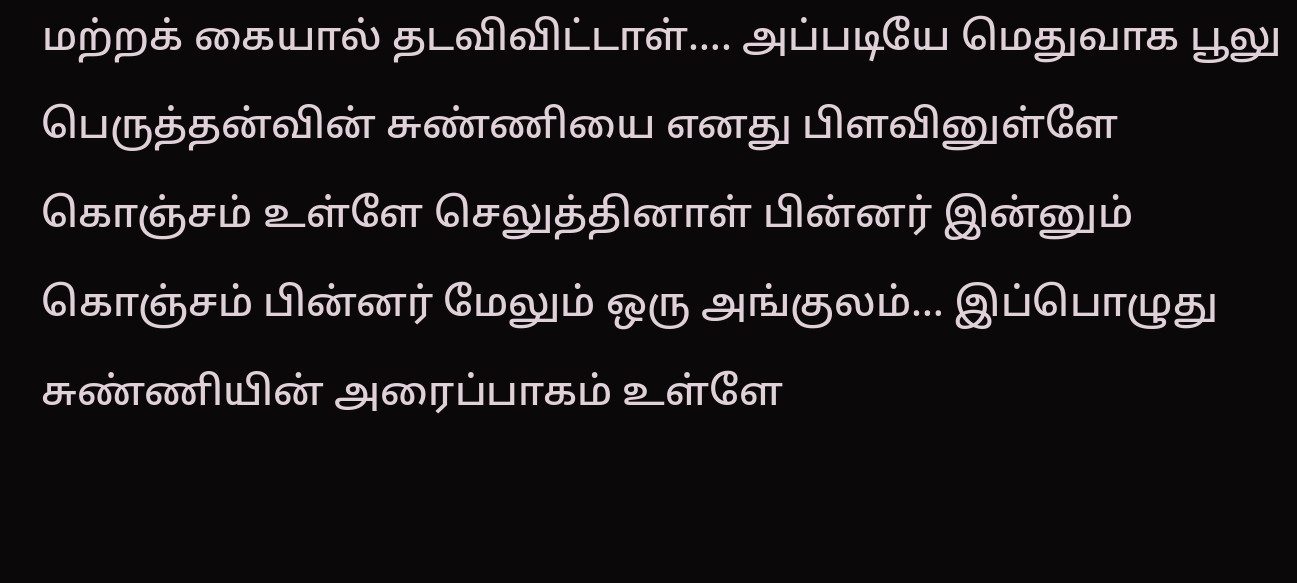மற்றக் கையால் தடவிவிட்டாள்…. அப்படியே மெதுவாக பூலு பெருத்தன்வின் சுண்ணியை எனது பிளவினுள்ளே கொஞ்சம் உள்ளே செலுத்தினாள் பின்னர் இன்னும் கொஞ்சம் பின்னர் மேலும் ஒரு அங்குலம்… இப்பொழுது சுண்ணியின் அரைப்பாகம் உள்ளே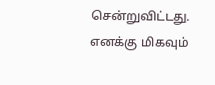சென்றுவிட்டது. எனக்கு மிகவும்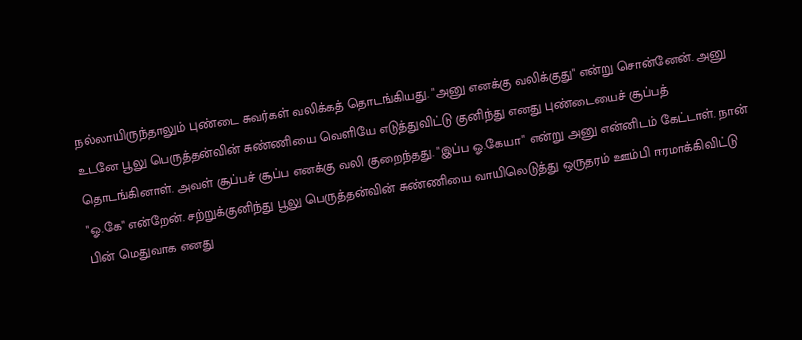நல்லாயிருந்தாலும் புண்டை சுவர்கள் வலிக்கத் தொடங்கியது. "அனு எனக்கு வலிக்குது" என்று சொன்னேன். அனு உடனே பூலு பெருத்தன்வின் சுண்ணியை வெளியே எடுத்துவிட்டு குனிந்து எனது புண்டையைச் சூப்பத் தொடங்கினாள். அவள் சூப்பச் சூப்ப எனக்கு வலி குறைந்தது. "இப்ப ஓ.கேயா" என்று அனு என்னிடம் கேட்டாள். நான் "ஓ.கே" என்றேன். சற்றுக்குனிந்து பூலு பெருத்தன்வின் சுண்ணியை வாயிலெடுத்து ஒருதரம் ஊம்பி ஈரமாக்கிவிட்டு பின் மெதுவாக எனது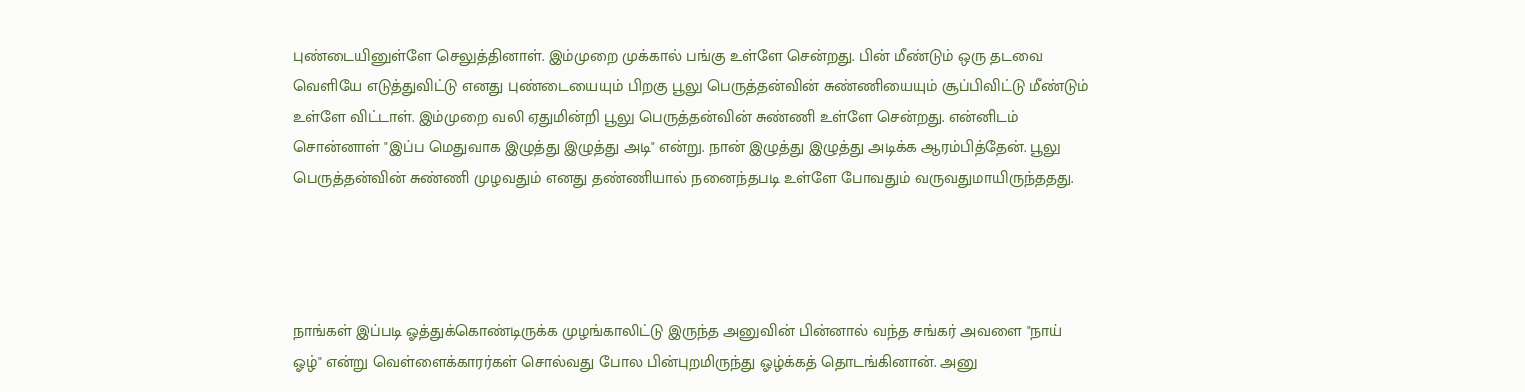புண்டையினுள்ளே செலுத்தினாள். இம்முறை முக்கால் பங்கு உள்ளே சென்றது. பின் மீண்டும் ஒரு தடவை வெளியே எடுத்துவிட்டு எனது புண்டையையும் பிறகு பூலு பெருத்தன்வின் சுண்ணியையும் சூப்பிவிட்டு மீண்டும் உள்ளே விட்டாள். இம்முறை வலி ஏதுமின்றி பூலு பெருத்தன்வின் சுண்ணி உள்ளே சென்றது. என்னிடம் சொன்னாள் "இப்ப மெதுவாக இழுத்து இழுத்து அடி" என்று. நான் இழுத்து இழுத்து அடிக்க ஆரம்பித்தேன். பூலு பெருத்தன்வின் சுண்ணி முழவதும் எனது தண்ணியால் நனைந்தபடி உள்ளே போவதும் வருவதுமாயிருந்ததது.




நாங்கள் இப்படி ஓத்துக்கொண்டிருக்க முழங்காலிட்டு இருந்த அனுவின் பின்னால் வந்த சங்கர் அவளை "நாய் ஓழ்" என்று வெள்ளைக்காரர்கள் சொல்வது போல பின்புறமிருந்து ஓழ்க்கத் தொடங்கினான். அனு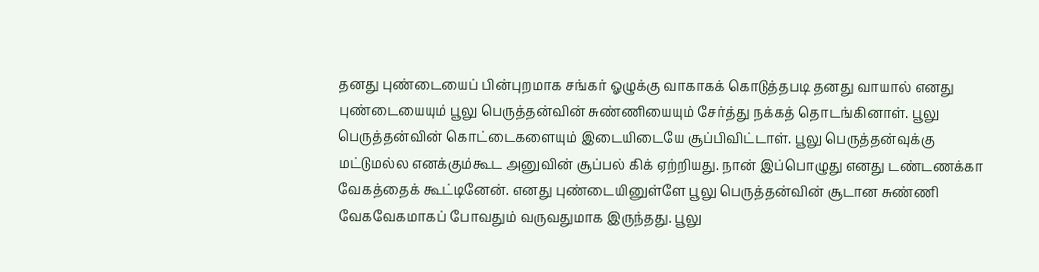தனது புண்டையைப் பின்புறமாக சங்கர் ஓழுக்கு வாகாகக் கொடுத்தபடி தனது வாயால் எனது புண்டையையும் பூலு பெருத்தன்வின் சுண்ணியையும் சேர்த்து நக்கத் தொடங்கினாள். பூலு பெருத்தன்வின் கொட்டைகளையும் இடையிடையே சூப்பிவிட்டாள். பூலு பெருத்தன்வுக்கு மட்டுமல்ல எனக்கும்கூட அனுவின் சூப்பல் கிக் ஏற்றியது. நான் இப்பொழுது எனது டண்டணக்கா வேகத்தைக் கூட்டினேன். எனது புண்டையினுள்ளே பூலு பெருத்தன்வின் சூடான சுண்ணி வேகவேகமாகப் போவதும் வருவதுமாக இருந்தது. பூலு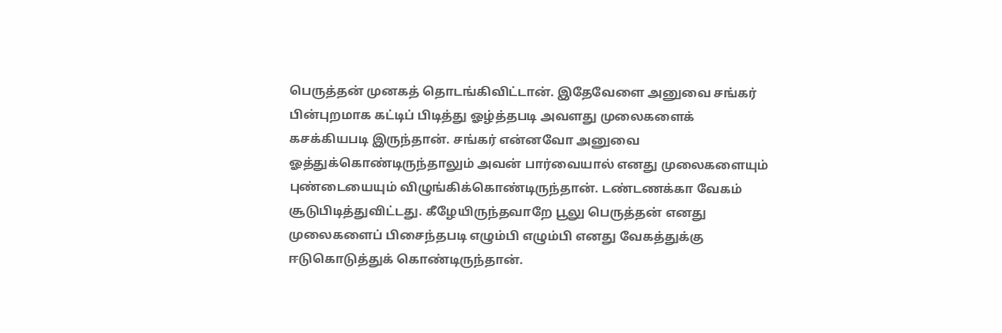பெருத்தன் முனகத் தொடங்கிவிட்டான். இதேவேளை அனுவை சங்கர் பின்புறமாக கட்டிப் பிடித்து ஓழ்த்தபடி அவளது முலைகளைக் கசக்கியபடி இருந்தான். சங்கர் என்னவோ அனுவை ஓத்துக்கொண்டிருந்தாலும் அவன் பார்வையால் எனது முலைகளையும் புண்டையையும் விழுங்கிக்கொண்டிருந்தான். டண்டணக்கா வேகம் சூடுபிடித்துவிட்டது. கீழேயிருந்தவாறே பூலு பெருத்தன் எனது முலைகளைப் பிசைந்தபடி எழும்பி எழும்பி எனது வேகத்துக்கு ஈடுகொடுத்துக் கொண்டிருந்தான்.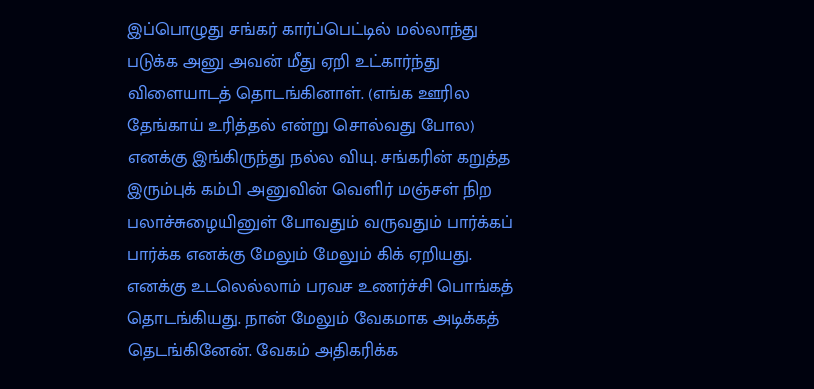இப்பொழுது சங்கர் கார்ப்பெட்டில் மல்லாந்து படுக்க அனு அவன் மீது ஏறி உட்கார்ந்து விளையாடத் தொடங்கினாள். (எங்க ஊரில தேங்காய் உரித்தல் என்று சொல்வது போல) எனக்கு இங்கிருந்து நல்ல வியு. சங்கரின் கறுத்த இரும்புக் கம்பி அனுவின் வெளிர் மஞ்சள் நிற பலாச்சுழையினுள் போவதும் வருவதும் பார்க்கப் பார்க்க எனக்கு மேலும் மேலும் கிக் ஏறியது. எனக்கு உடலெல்லாம் பரவச உணர்ச்சி பொங்கத் தொடங்கியது. நான் மேலும் வேகமாக அடிக்கத் தெடங்கினேன். வேகம் அதிகரிக்க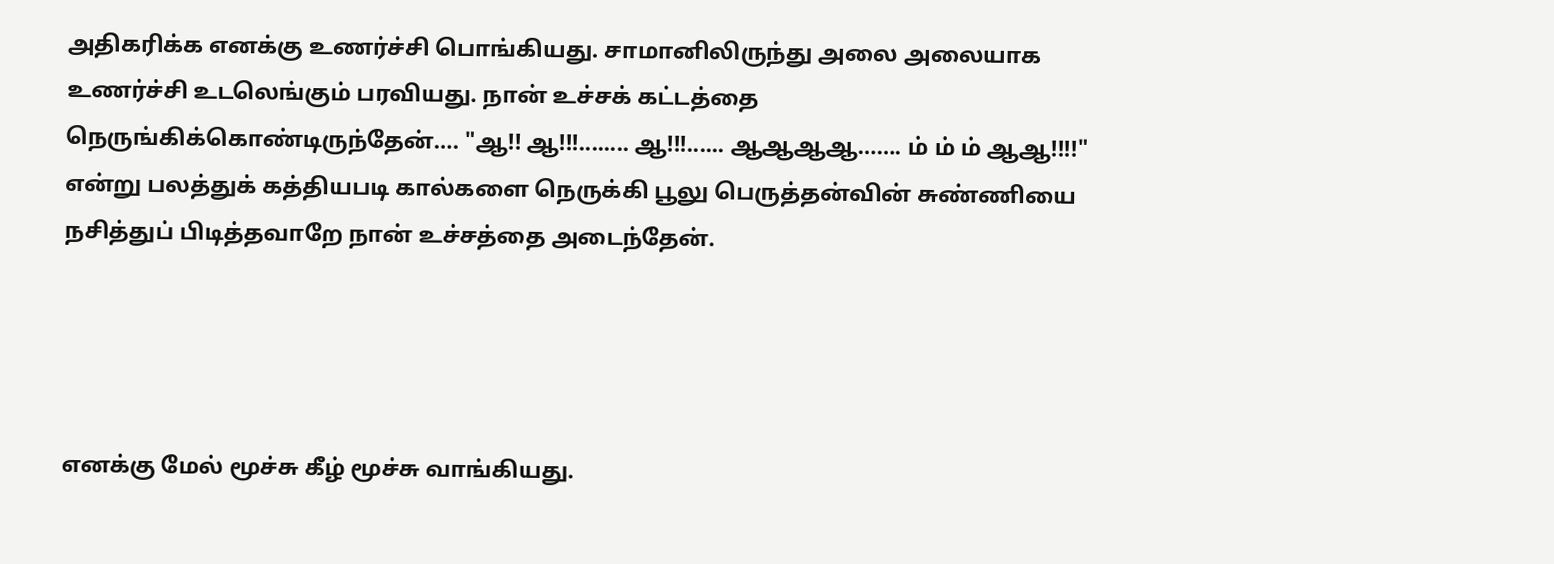அதிகரிக்க எனக்கு உணர்ச்சி பொங்கியது. சாமானிலிருந்து அலை அலையாக உணர்ச்சி உடலெங்கும் பரவியது. நான் உச்சக் கட்டத்தை நெருங்கிக்கொண்டிருந்தேன்…. "ஆ!! ஆ!!!........ ஆ!!!...... ஆஆஆஆ……. ம் ம் ம் ஆஆ!!!!" என்று பலத்துக் கத்தியபடி கால்களை நெருக்கி பூலு பெருத்தன்வின் சுண்ணியை நசித்துப் பிடித்தவாறே நான் உச்சத்தை அடைந்தேன்.




எனக்கு மேல் மூச்சு கீழ் மூச்சு வாங்கியது.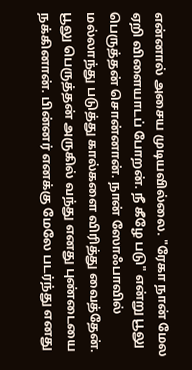என்னால் அசைய முடியவில்லை. "ரேகா நான் மேல ஏறி விளையாடப் போறன். நீ கீழே படு" என்று பூலு பெருத்தன் சொன்னான். நான் ஸோஃபாவில் மல்லாந்து படுத்து கால்களை விரித்து வைத்தேன். பூலு பெருத்தன் அருகில் வந்து எனது புண்டையை நக்கினான். பின்னர் எனக்கு மேலே படர்ந்து எனது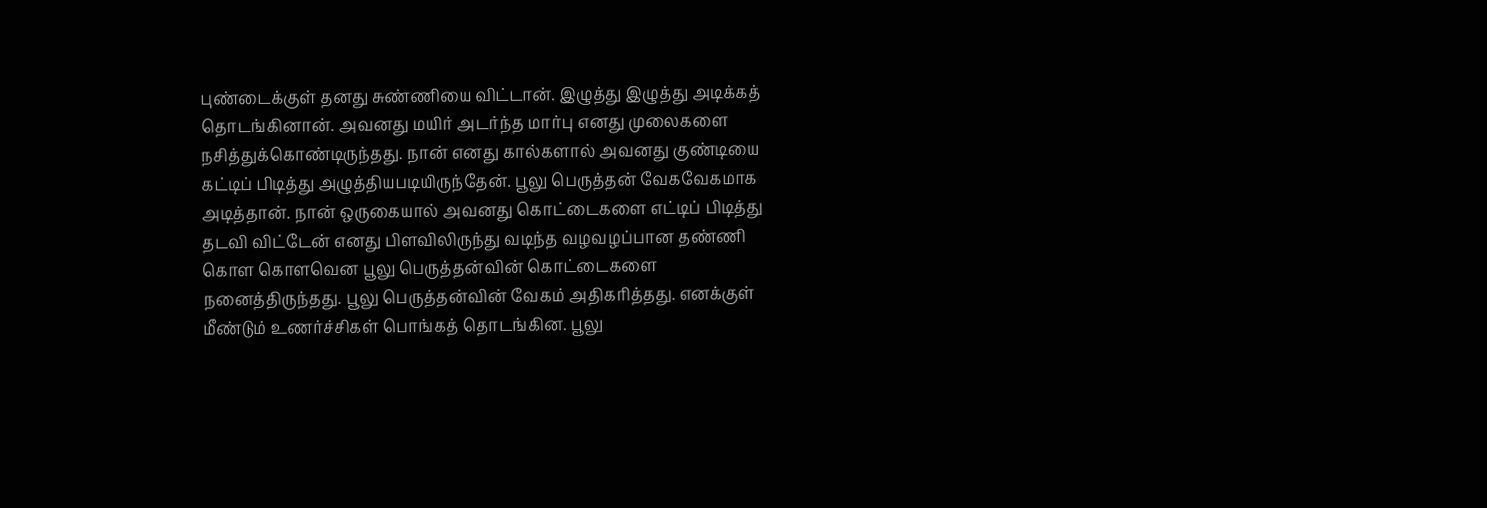புண்டைக்குள் தனது சுண்ணியை விட்டான். இழுத்து இழுத்து அடிக்கத் தொடங்கினான். அவனது மயிர் அடர்ந்த மார்பு எனது முலைகளை நசித்துக்கொண்டிருந்தது. நான் எனது கால்களால் அவனது குண்டியை கட்டிப் பிடித்து அழுத்தியபடியிருந்தேன். பூலு பெருத்தன் வேகவேகமாக அடித்தான். நான் ஒருகையால் அவனது கொட்டைகளை எட்டிப் பிடித்து தடவி விட்டேன் எனது பிளவிலிருந்து வடிந்த வழவழப்பான தண்ணி கொள கொளவென பூலு பெருத்தன்வின் கொட்டைகளை நனைத்திருந்தது. பூலு பெருத்தன்வின் வேகம் அதிகரித்தது. எனக்குள் மீண்டும் உணர்ச்சிகள் பொங்கத் தொடங்கின. பூலு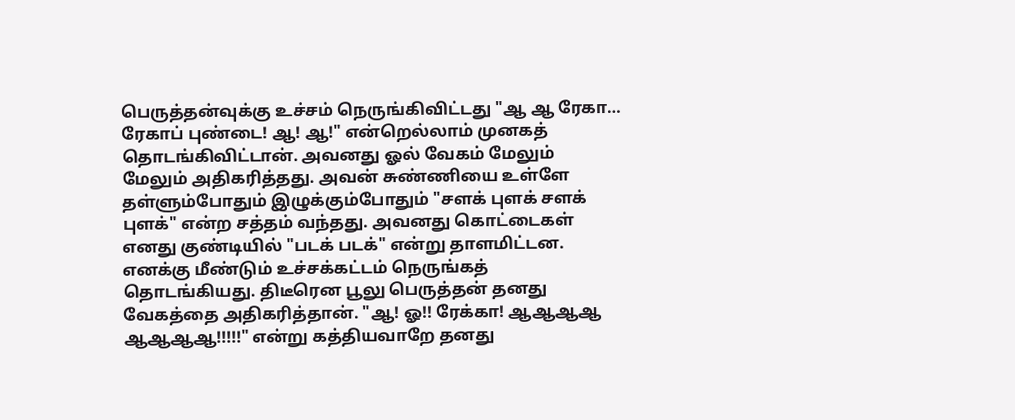பெருத்தன்வுக்கு உச்சம் நெருங்கிவிட்டது "ஆ ஆ ரேகா… ரேகாப் புண்டை! ஆ! ஆ!" என்றெல்லாம் முனகத் தொடங்கிவிட்டான். அவனது ஓல் வேகம் மேலும் மேலும் அதிகரித்தது. அவன் சுண்ணியை உள்ளே தள்ளும்போதும் இழுக்கும்போதும் "சளக் புளக் சளக் புளக்" என்ற சத்தம் வந்தது. அவனது கொட்டைகள் எனது குண்டியில் "படக் படக்" என்று தாளமிட்டன. எனக்கு மீண்டும் உச்சக்கட்டம் நெருங்கத் தொடங்கியது. திடீரென பூலு பெருத்தன் தனது வேகத்தை அதிகரித்தான். "ஆ! ஓ!! ரேக்கா! ஆஆஆஆ ஆஆஆஆ!!!!!" என்று கத்தியவாறே தனது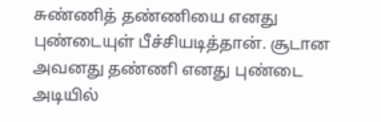சுண்ணித் தண்ணியை எனது புண்டையுள் பீச்சியடித்தான். சூடான அவனது தண்ணி எனது புண்டை அடியில்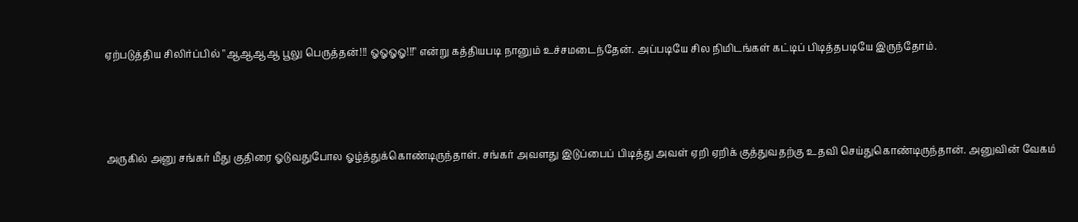ஏற்படுத்திய சிலிர்ப்பில் "ஆஆஆஆ பூலு பெருத்தன்!!! ஓஓஓஓ!!!" என்று கத்தியபடி நானும் உச்சமடைந்தேன். அப்படியே சில நிமிடங்கள் கட்டிப் பிடித்தபடியே இருந்தோம்.




அருகில் அனு சங்கர் மீது குதிரை ஓடுவதுபோல ஓழ்த்துக்கொண்டிருந்தாள். சங்கர் அவளது இடுப்பைப் பிடித்து அவள் ஏறி ஏறிக் குத்துவதற்கு உதவி செய்துகொண்டிருந்தான். அனுவின் வேகம்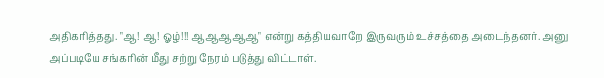அதிகரித்தது. "ஆ! ஆ! ஓழ்!!! ஆஆஆஆஆ" என்று கத்தியவாறே இருவரும் உச்சத்தை அடைந்தனர். அனு அப்படியே சங்கரின் மீது சற்று நேரம் படுத்து விட்டாள்.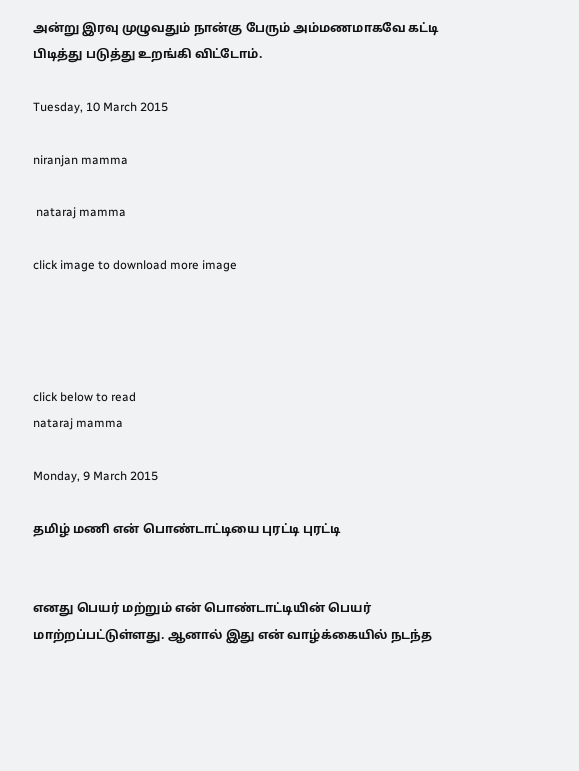அன்று இரவு முழுவதும் நான்கு பேரும் அம்மணமாகவே கட்டி பிடித்து படுத்து உறங்கி விட்டோம்.

Tuesday, 10 March 2015

niranjan mamma

 nataraj mamma

click image to download more image




click below to read
nataraj mamma

Monday, 9 March 2015

தமிழ் மணி என் பொண்டாட்டியை புரட்டி புரட்டி


எனது பெயர் மற்றும் என் பொண்டாட்டியின் பெயர் மாற்றப்பட்டுள்ளது. ஆனால் இது என் வாழ்க்கையில் நடந்த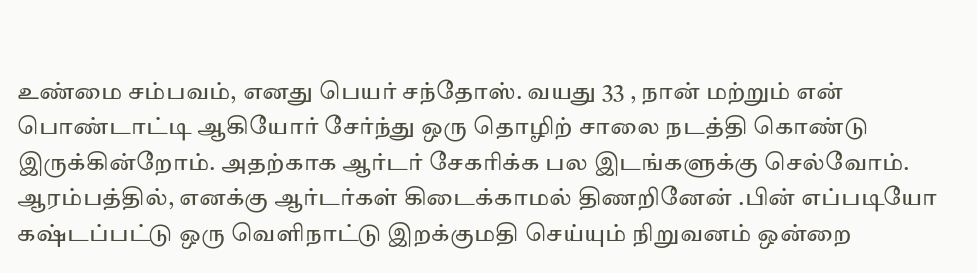உண்மை சம்பவம், எனது பெயர் சந்தோஸ். வயது 33 , நான் மற்றும் என் பொண்டாட்டி ஆகியோர் சேர்ந்து ஒரு தொழிற் சாலை நடத்தி கொண்டு இருக்கின்றோம். அதற்காக ஆர்டர் சேகரிக்க பல இடங்களுக்கு செல்வோம். ஆரம்பத்தில், எனக்கு ஆர்டர்கள் கிடைக்காமல் திணறினேன் .பின் எப்படியோ கஷ்டப்பட்டு ஒரு வெளிநாட்டு இறக்குமதி செய்யும் நிறுவனம் ஒன்றை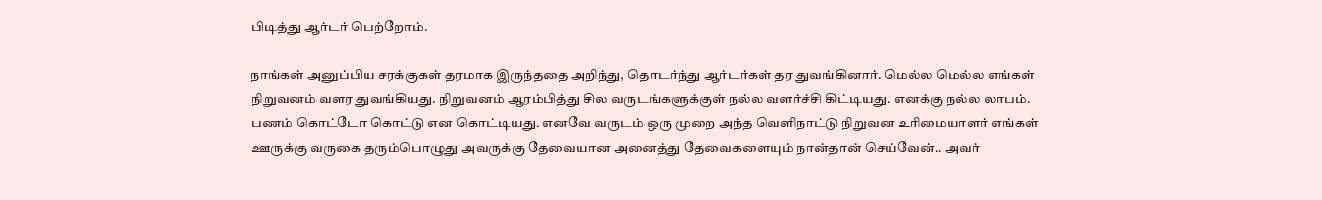பிடித்து ஆர்டர் பெற்றோம்.

நாங்கள் அனுப்பிய சரக்குகள் தரமாக இருந்ததை அறிந்து, தொடர்ந்து ஆர்டர்கள் தர துவங்கினார். மெல்ல மெல்ல எங்கள் நிறுவனம் வளர துவங்கியது. நிறுவனம் ஆரம்பித்து சில வருடங்களுக்குள் நல்ல வளர்ச்சி கிட்டியது. எனக்கு நல்ல லாபம். பணம் கொட்டோ கொட்டு என கொட்டியது. எனவே வருடம் ஒரு முறை அந்த வெளிநாட்டு நிறுவன உரிமையாளர் எங்கள் ஊருக்கு வருகை தரும்பொழுது அவருக்கு தேவையான அனைத்து தேவைகளையும் நான்தான் செய்வேன்.. அவர்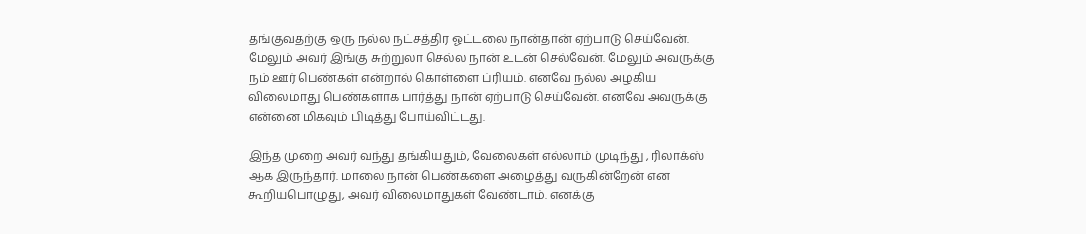தங்குவதற்கு ஒரு நல்ல நட்சத்திர ஓட்டலை நான்தான் ஏற்பாடு செய்வேன். மேலும் அவர் இங்கு சுற்றுலா செல்ல நான் உடன் செல்வேன். மேலும் அவருக்கு நம் ஊர் பெண்கள் என்றால் கொள்ளை ப்ரியம். எனவே நல்ல அழகிய விலைமாது பெண்களாக பார்த்து நான் ஏற்பாடு செய்வேன். எனவே அவருக்கு என்னை மிகவும் பிடித்து போய்விட்டது.

இந்த முறை அவர் வந்து தங்கியதும், வேலைகள் எல்லாம் முடிந்து , ரிலாக்ஸ் ஆக இருந்தார். மாலை நான் பெண்களை அழைத்து வருகின்றேன் என கூறியபொழுது, அவர் விலைமாதுகள் வேண்டாம். எனக்கு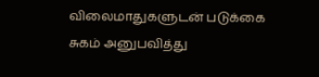விலைமாதுகளுடன் படுக்கை சுகம் அனுபவித்து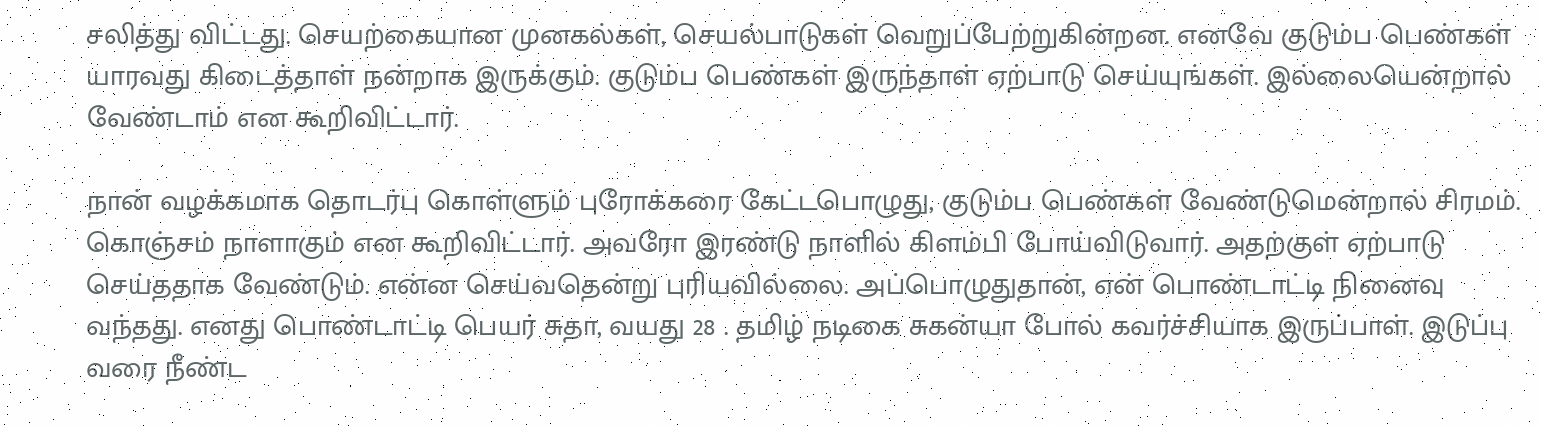சலித்து விட்டது. செயற்கையான முனகல்கள், செயல்பாடுகள் வெறுப்பேற்றுகின்றன. எனவே குடும்ப பெண்கள் யாரவது கிடைத்தாள் நன்றாக இருக்கும். குடும்ப பெண்கள் இருந்தாள் ஏற்பாடு செய்யுங்கள். இல்லையென்றால் வேண்டாம் என கூறிவிட்டார்.

நான் வழக்கமாக தொடர்பு கொள்ளும் புரோக்கரை கேட்டபொழுது, குடும்ப பெண்கள் வேண்டுமென்றால் சிரமம். கொஞ்சம் நாளாகும் என கூறிவிட்டார். அவரோ இரண்டு நாளில் கிளம்பி போய்விடுவார். அதற்குள் ஏற்பாடு செய்ததாக வேண்டும். என்ன செய்வதென்று புரியவில்லை. அப்பொழுதுதான், என் பொண்டாட்டி நினைவு வந்தது. எனது பொண்டாட்டி பெயர் சுதா, வயது 28 . தமிழ் நடிகை சுகன்யா போல் கவர்ச்சியாக இருப்பாள். இடுப்பு வரை நீண்ட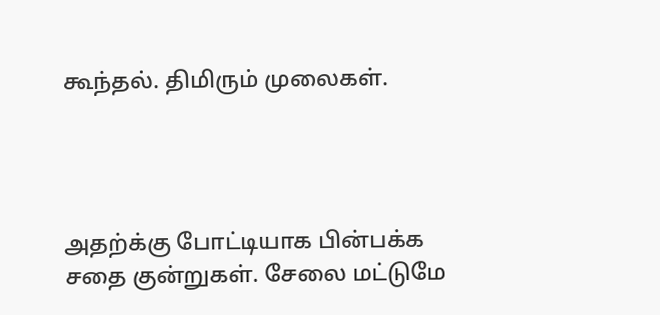கூந்தல். திமிரும் முலைகள்.




அதற்க்கு போட்டியாக பின்பக்க சதை குன்றுகள். சேலை மட்டுமே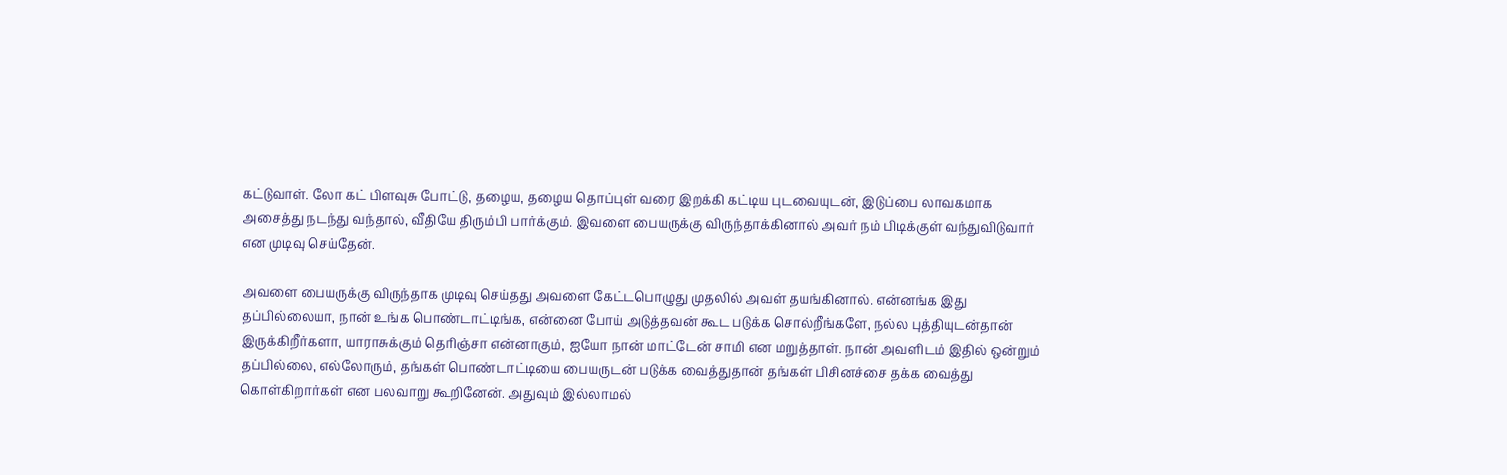கட்டுவாள். லோ கட் பிளவுசு போட்டு, தழைய, தழைய தொப்புள் வரை இறக்கி கட்டிய புடவையுடன், இடுப்பை லாவகமாக அசைத்து நடந்து வந்தால், வீதியே திரும்பி பார்க்கும். இவளை பையருக்கு விருந்தாக்கினால் அவர் நம் பிடிக்குள் வந்துவிடுவார் என முடிவு செய்தேன்.

அவளை பையருக்கு விருந்தாக முடிவு செய்தது அவளை கேட்டபொழுது முதலில் அவள் தயங்கினால். என்னங்க இது தப்பில்லையா, நான் உங்க பொண்டாட்டிங்க, என்னை போய் அடுத்தவன் கூட படுக்க சொல்றீங்களே, நல்ல புத்தியுடன்தான் இருக்கிறீர்களா, யாராசுக்கும் தெரிஞ்சா என்னாகும், ஐயோ நான் மாட்டேன் சாமி என மறுத்தாள். நான் அவளிடம் இதில் ஒன்றும் தப்பில்லை, எல்லோரும், தங்கள் பொண்டாட்டியை பையருடன் படுக்க வைத்துதான் தங்கள் பிசினச்சை தக்க வைத்து கொள்கிறார்கள் என பலவாறு கூறினேன். அதுவும் இல்லாமல்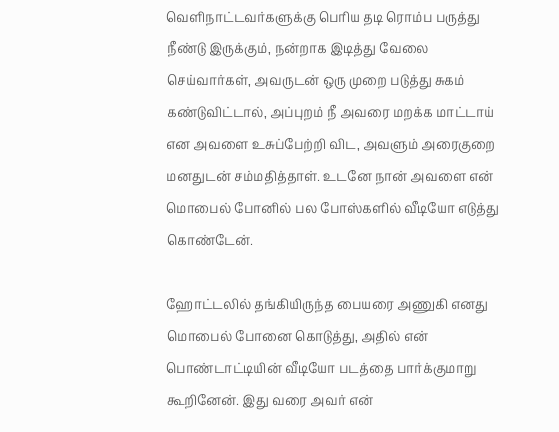வெளிநாட்டவர்களுக்கு பெரிய தடி ரொம்ப பருத்து நீண்டு இருக்கும், நன்றாக இடித்து வேலை செய்வார்கள், அவருடன் ஒரு முறை படுத்து சுகம் கண்டுவிட்டால், அப்புறம் நீ அவரை மறக்க மாட்டாய் என அவளை உசுப்பேற்றி விட, அவளும் அரைகுறை மனதுடன் சம்மதித்தாள். உடனே நான் அவளை என் மொபைல் போனில் பல போஸ்களில் வீடியோ எடுத்து கொண்டேன்.

ஹோட்டலில் தங்கியிருந்த பையரை அணுகி எனது மொபைல் போனை கொடுத்து, அதில் என் பொண்டாட்டியின் வீடியோ படத்தை பார்க்குமாறு கூறினேன். இது வரை அவர் என்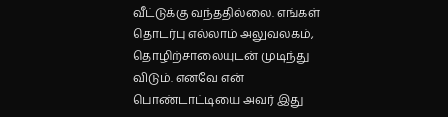வீட்டுக்கு வந்ததில்லை. எங்கள் தொடர்பு எல்லாம் அலுவலகம், தொழிற்சாலையுடன் முடிந்து விடும். எனவே என் பொண்டாட்டியை அவர் இது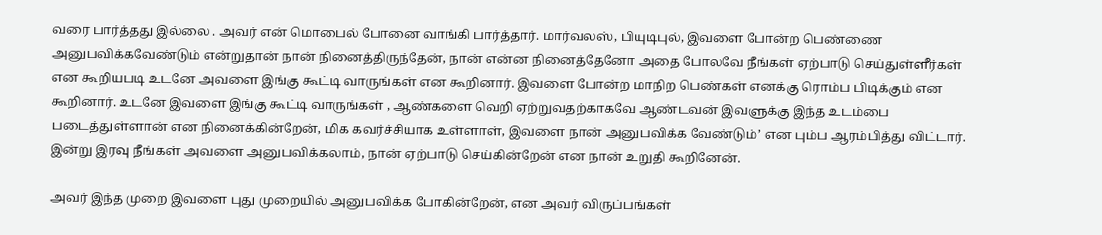வரை பார்த்தது இல்லை . அவர் என் மொபைல் போனை வாங்கி பார்த்தார். மார்வலஸ், பியுடிபுல், இவளை போன்ற பெண்ணை அனுபவிக்கவேண்டும் என்றுதான் நான் நினைத்திருந்தேன், நான் என்ன நினைத்தேனோ அதை போலவே நீங்கள் ஏற்பாடு செய்துள்ளீர்கள் என கூறியபடி உடனே அவளை இங்கு கூட்டி வாருங்கள் என கூறினார். இவளை போன்ற மாநிற பெண்கள் எனக்கு ரொம்ப பிடிக்கும் என கூறினார். உடனே இவளை இங்கு கூட்டி வாருங்கள் , ஆண்களை வெறி ஏற்றுவதற்காகவே ஆண்டவன் இவளுக்கு இந்த உடம்பை படைத்துள்ளான் என நினைக்கின்றேன், மிக கவர்ச்சியாக உள்ளாள், இவளை நான் அனுபவிக்க வேண்டும்’ என பும்ப ஆரம்பித்து விட்டார். இன்று இரவு நீங்கள் அவளை அனுபவிக்கலாம், நான் ஏற்பாடு செய்கின்றேன் என நான் உறுதி கூறினேன்.

அவர் இந்த முறை இவளை புது முறையில் அனுபவிக்க போகின்றேன், என அவர் விருப்பங்கள்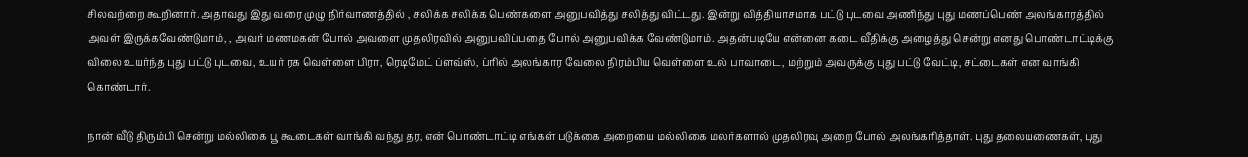சிலவற்றை கூறினார். அதாவது இது வரை முழு நிர்வாணத்தில் , சலிக்க சலிக்க பெண்களை அனுபவித்து சலித்து விட்டது. இன்று வித்தியாசமாக பட்டு புடவை அணிந்து புது மணப்பெண் அலங்காரத்தில் அவள் இருக்கவேண்டுமாம், , அவர் மணமகன் போல் அவளை முதலிரவில் அனுபவிப்பதை போல் அனுபவிக்க வேண்டுமாம். அதன்படியே என்னை கடை வீதிக்கு அழைத்து சென்று எனது பொண்டாட்டிக்கு விலை உயர்ந்த புது பட்டு புடவை, உயர் ரக வெள்ளை பிரா, ரெடிமேட் ப்ளவ்ஸ், ப்ரில் அலங்கார வேலை நிரம்பிய வெள்ளை உல் பாவாடை, மற்றும் அவருக்கு புது பட்டு வேட்டி, சட்டைகள் என வாங்கி கொண்டார்.

நான் வீடு திரும்பி சென்று மல்லிகை பூ கூடைகள் வாங்கி வந்து தர, என் பொண்டாட்டி எங்கள் படுக்கை அறையை மல்லிகை மலர்களால் முதலிரவு அறை போல் அலங்கரித்தாள். புது தலையணைகள், புது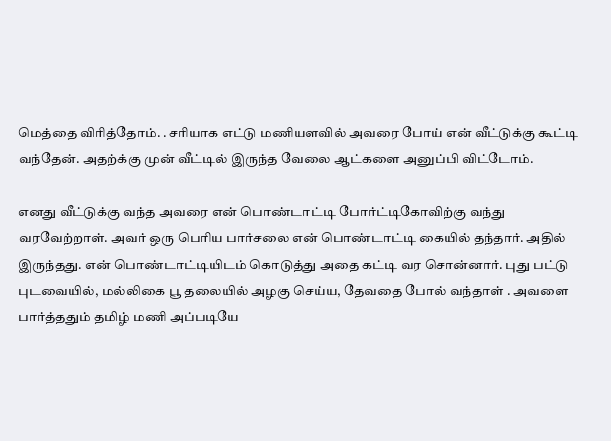மெத்தை விரித்தோம். . சரியாக எட்டு மணியளவில் அவரை போய் என் வீட்டுக்கு கூட்டி வந்தேன். அதற்க்கு முன் வீட்டில் இருந்த வேலை ஆட்களை அனுப்பி விட்டோம்.

எனது வீட்டுக்கு வந்த அவரை என் பொண்டாட்டி போர்ட்டிகோவிற்கு வந்து வரவேற்றாள். அவர் ஒரு பெரிய பார்சலை என் பொண்டாட்டி கையில் தந்தார். அதில் இருந்தது. என் பொண்டாட்டியிடம் கொடுத்து அதை கட்டி வர சொன்னார். புது பட்டு புடவையில், மல்லிகை பூ தலையில் அழகு செய்ய, தேவதை போல் வந்தாள் . அவளை பார்த்ததும் தமிழ் மணி அப்படியே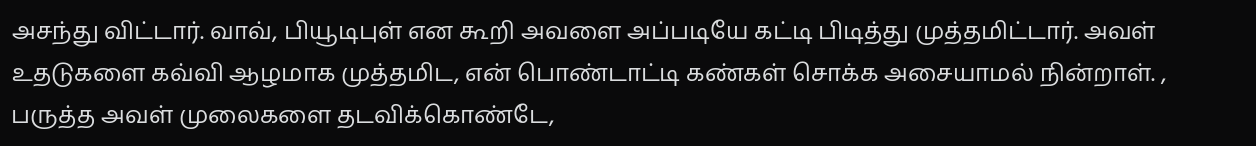அசந்து விட்டார். வாவ், பியூடிபுள் என கூறி அவளை அப்படியே கட்டி பிடித்து முத்தமிட்டார். அவள் உதடுகளை கவ்வி ஆழமாக முத்தமிட, என் பொண்டாட்டி கண்கள் சொக்க அசையாமல் நின்றாள். , பருத்த அவள் முலைகளை தடவிக்கொண்டே,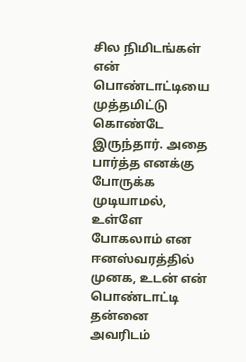சில நிமிடங்கள் என் பொண்டாட்டியை முத்தமிட்டு கொண்டே இருந்தார். அதை பார்த்த எனக்கு போருக்க முடியாமல், உள்ளே போகலாம் என ஈனஸ்வரத்தில் முனக, உடன் என் பொண்டாட்டி தன்னை அவரிடம்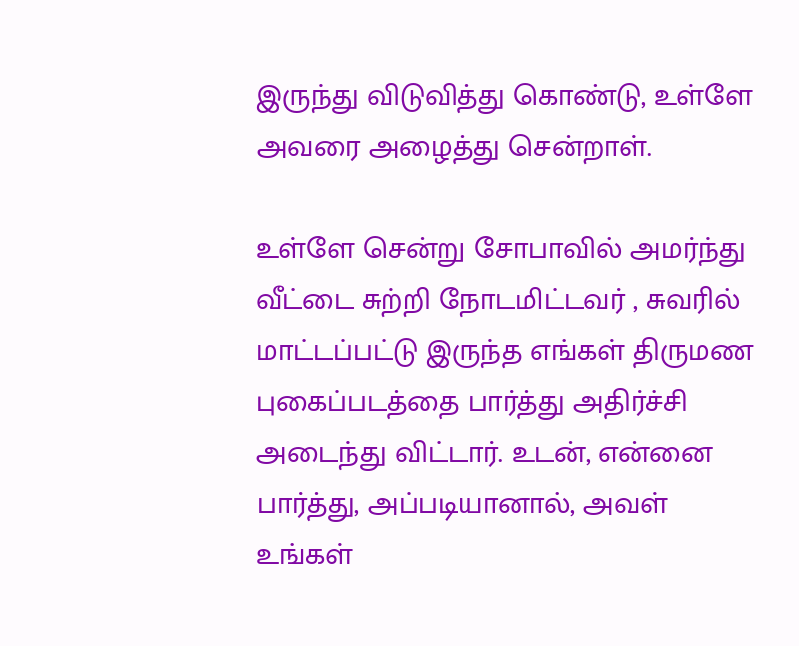இருந்து விடுவித்து கொண்டு, உள்ளே அவரை அழைத்து சென்றாள்.

உள்ளே சென்று சோபாவில் அமர்ந்து வீட்டை சுற்றி நோடமிட்டவர் , சுவரில் மாட்டப்பட்டு இருந்த எங்கள் திருமண புகைப்படத்தை பார்த்து அதிர்ச்சி அடைந்து விட்டார். உடன், என்னை பார்த்து, அப்படியானால், அவள் உங்கள்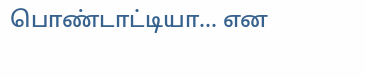பொண்டாட்டியா… என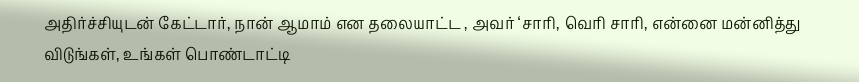அதிர்ச்சியுடன் கேட்டார், நான் ஆமாம் என தலையாட்ட , அவர் ‘சாரி, வெரி சாரி, என்னை மன்னித்து விடுங்கள், உங்கள் பொண்டாட்டி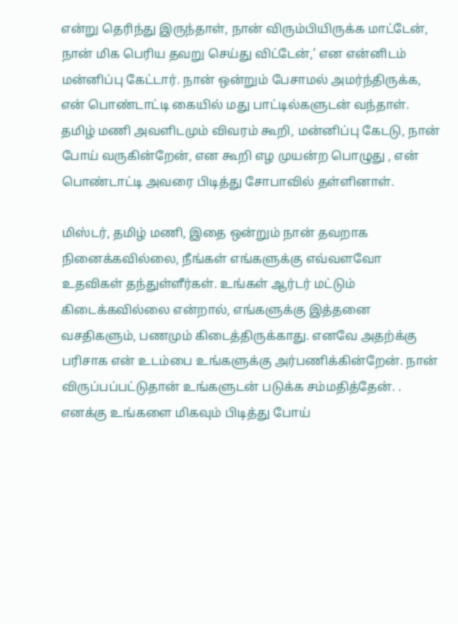என்று தெரிந்து இருந்தாள், நான் விரும்பியிருக்க மாட்டேன், நான் மிக பெரிய தவறு செய்து விட்டேன்,’ என என்னிடம் மன்னிப்பு கேட்டார். நான் ஒன்றும் பேசாமல் அமர்ந்திருக்க, என் பொண்டாட்டி கையில் மது பாட்டில்களுடன் வந்தாள். தமிழ் மணி அவளிடமும் விவரம் கூறி, மன்னிப்பு கேடடு, நான் போய் வருகின்றேன், என கூறி எழ முயன்ற பொழுது , என் பொண்டாட்டி அவரை பிடித்து சோபாவில் தள்ளினாள்.

மிஸ்டர், தமிழ் மணி, இதை ஒன்றும் நான் தவறாக நினைக்கவில்லை, நீங்கள் எங்களுக்கு எவ்வளவோ உதவிகள் தந்துள்ளீர்கள். உங்கள் ஆர்டர் மட்டும் கிடைக்கவில்லை என்றால், எங்களுக்கு இத்தனை வசதிகளும், பணமும் கிடைத்திருக்காது. எனவே அதற்க்கு பரிசாக என் உடம்பை உங்களுக்கு அர்பணிக்கின்றேன். நான் விருப்பப்பட்டுதான் உங்களுடன் படுக்க சம்மதித்தேன். . எனக்கு உங்களை மிகவும் பிடித்து போய்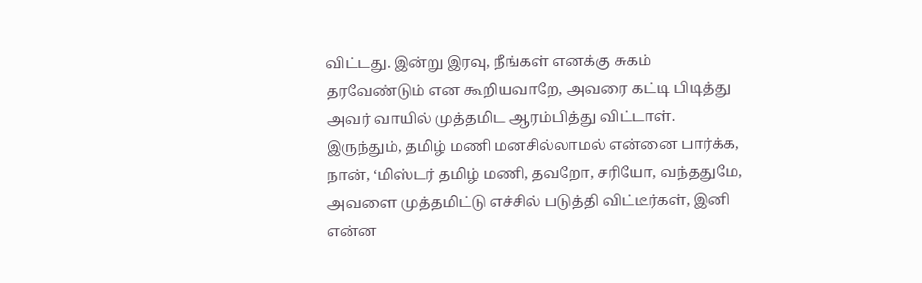விட்டது. இன்று இரவு, நீங்கள் எனக்கு சுகம் தரவேண்டும் என கூறியவாறே, அவரை கட்டி பிடித்து அவர் வாயில் முத்தமிட ஆரம்பித்து விட்டாள். இருந்தும், தமிழ் மணி மனசில்லாமல் என்னை பார்க்க, நான், ‘மிஸ்டர் தமிழ் மணி, தவறோ, சரியோ, வந்ததுமே, அவளை முத்தமிட்டு எச்சில் படுத்தி விட்டீர்கள், இனி என்ன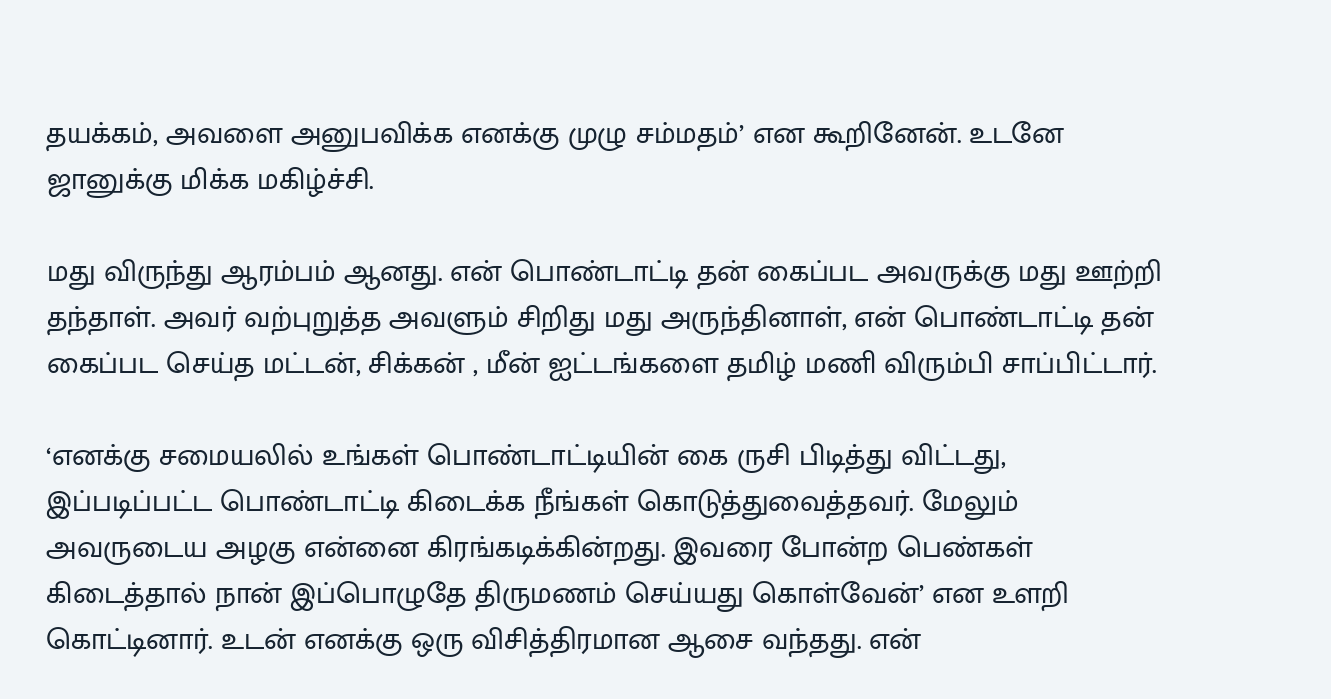தயக்கம், அவளை அனுபவிக்க எனக்கு முழு சம்மதம்’ என கூறினேன். உடனே ஜானுக்கு மிக்க மகிழ்ச்சி.

மது விருந்து ஆரம்பம் ஆனது. என் பொண்டாட்டி தன் கைப்பட அவருக்கு மது ஊற்றி தந்தாள். அவர் வற்புறுத்த அவளும் சிறிது மது அருந்தினாள், என் பொண்டாட்டி தன் கைப்பட செய்த மட்டன், சிக்கன் , மீன் ஐட்டங்களை தமிழ் மணி விரும்பி சாப்பிட்டார்.

‘எனக்கு சமையலில் உங்கள் பொண்டாட்டியின் கை ருசி பிடித்து விட்டது, இப்படிப்பட்ட பொண்டாட்டி கிடைக்க நீங்கள் கொடுத்துவைத்தவர். மேலும் அவருடைய அழகு என்னை கிரங்கடிக்கின்றது. இவரை போன்ற பெண்கள் கிடைத்தால் நான் இப்பொழுதே திருமணம் செய்யது கொள்வேன்’ என உளறி கொட்டினார். உடன் எனக்கு ஒரு விசித்திரமான ஆசை வந்தது. என்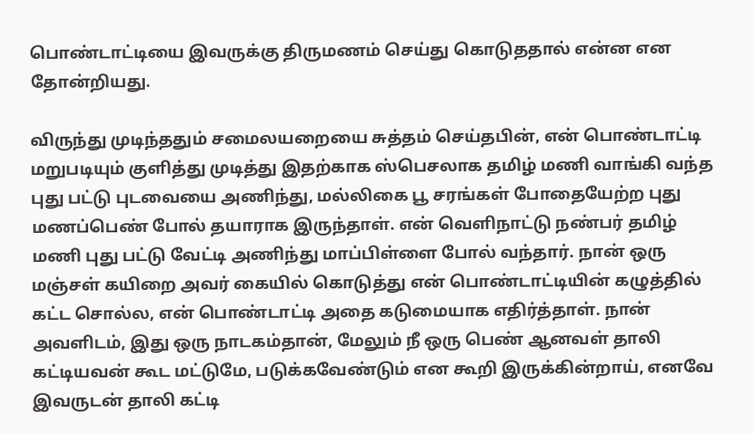பொண்டாட்டியை இவருக்கு திருமணம் செய்து கொடுததால் என்ன என தோன்றியது.

விருந்து முடிந்ததும் சமைலயறையை சுத்தம் செய்தபின், என் பொண்டாட்டி மறுபடியும் குளித்து முடித்து இதற்காக ஸ்பெசலாக தமிழ் மணி வாங்கி வந்த புது பட்டு புடவையை அணிந்து, மல்லிகை பூ சரங்கள் போதையேற்ற புது மணப்பெண் போல் தயாராக இருந்தாள். என் வெளிநாட்டு நண்பர் தமிழ் மணி புது பட்டு வேட்டி அணிந்து மாப்பிள்ளை போல் வந்தார். நான் ஒரு மஞ்சள் கயிறை அவர் கையில் கொடுத்து என் பொண்டாட்டியின் கழுத்தில் கட்ட சொல்ல, என் பொண்டாட்டி அதை கடுமையாக எதிர்த்தாள். நான் அவளிடம், இது ஒரு நாடகம்தான், மேலும் நீ ஒரு பெண் ஆனவள் தாலி கட்டியவன் கூட மட்டுமே, படுக்கவேண்டும் என கூறி இருக்கின்றாய், எனவே இவருடன் தாலி கட்டி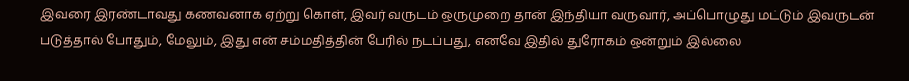இவரை இரண்டாவது கணவனாக ஏற்று கொள், இவர் வருடம் ஒருமுறை தான் இந்தியா வருவார், அப்பொழுது மட்டும் இவருடன் படுத்தால் போதும், மேலும், இது என் சம்மதித்தின் பேரில் நடப்பது, எனவே இதில் துரோகம் ஒன்றும் இல்லை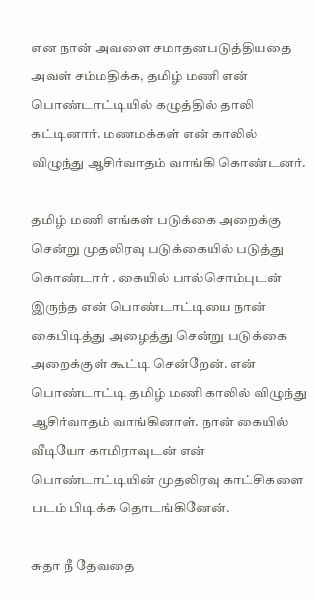என நான் அவளை சமாதனபடுத்தியதை அவள் சம்மதிக்க, தமிழ் மணி என் பொண்டாட்டியில் கழுத்தில் தாலி கட்டினார். மணமக்கள் என் காலில் விழுந்து ஆசிர்வாதம் வாங்கி கொண்டனர்.

தமிழ் மணி எங்கள் படுக்கை அறைக்கு சென்று முதலிரவு படுக்கையில் படுத்து கொண்டார் . கையில் பால்சொம்புடன் இருந்த என் பொண்டாட்டியை நான் கைபிடித்து அழைத்து சென்று படுக்கை அறைக்குள் கூட்டி சென்றேன். என் பொண்டாட்டி தமிழ் மணி காலில் விழுந்து ஆசிர்வாதம் வாங்கினாள். நான் கையில் வீடியோ காமிராவுடன் என் பொண்டாட்டியின் முதலிரவு காட்சிகளை படம் பிடிக்க தொடங்கினேன்.

சுதா நீ தேவதை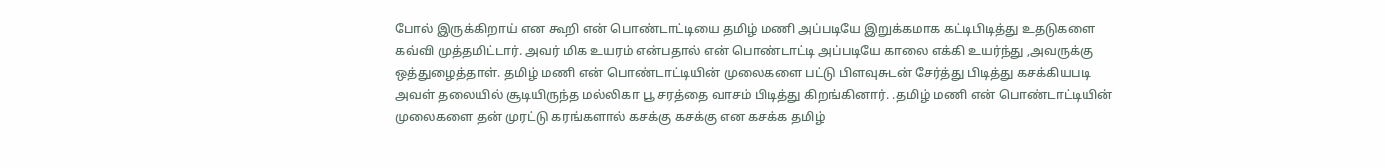போல் இருக்கிறாய் என கூறி என் பொண்டாட்டியை தமிழ் மணி அப்படியே இறுக்கமாக கட்டிபிடித்து உதடுகளை கவ்வி முத்தமிட்டார். அவர் மிக உயரம் என்பதால் என் பொண்டாட்டி அப்படியே காலை எக்கி உயர்ந்து ,அவருக்கு ஒத்துழைத்தாள். தமிழ் மணி என் பொண்டாட்டியின் முலைகளை பட்டு பிளவுசுடன் சேர்த்து பிடித்து கசக்கியபடி அவள் தலையில் சூடியிருந்த மல்லிகா பூ சரத்தை வாசம் பிடித்து கிறங்கினார். .தமிழ் மணி என் பொண்டாட்டியின் முலைகளை தன் முரட்டு கரங்களால் கசக்கு கசக்கு என கசக்க தமிழ்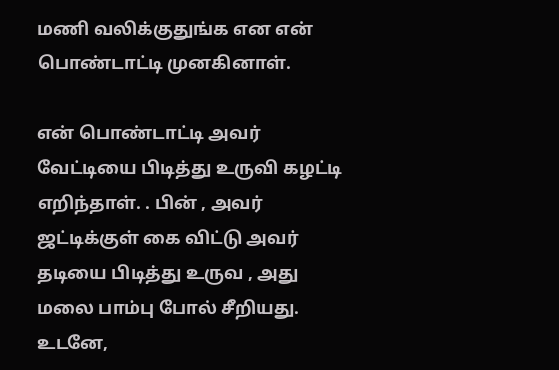மணி வலிக்குதுங்க என என் பொண்டாட்டி முனகினாள்.

என் பொண்டாட்டி அவர் வேட்டியை பிடித்து உருவி கழட்டி எறிந்தாள். . பின் , அவர் ஜட்டிக்குள் கை விட்டு அவர் தடியை பிடித்து உருவ , அது மலை பாம்பு போல் சீறியது. உடனே,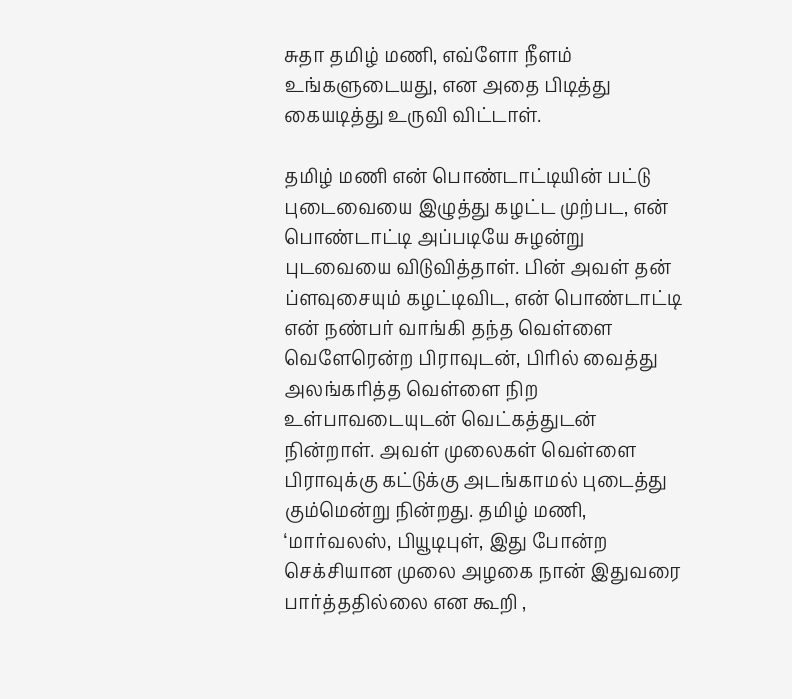சுதா தமிழ் மணி, எவ்ளோ நீளம் உங்களுடையது, என அதை பிடித்து கையடித்து உருவி விட்டாள்.

தமிழ் மணி என் பொண்டாட்டியின் பட்டு புடைவையை இழுத்து கழட்ட முற்பட, என் பொண்டாட்டி அப்படியே சுழன்று புடவையை விடுவித்தாள். பின் அவள் தன் ப்ளவுசையும் கழட்டிவிட, என் பொண்டாட்டி என் நண்பர் வாங்கி தந்த வெள்ளை வெளேரென்ற பிராவுடன், பிரில் வைத்து அலங்கரித்த வெள்ளை நிற உள்பாவடையுடன் வெட்கத்துடன் நின்றாள். அவள் முலைகள் வெள்ளை பிராவுக்கு கட்டுக்கு அடங்காமல் புடைத்து கும்மென்று நின்றது. தமிழ் மணி, ‘மார்வலஸ், பியூடிபுள், இது போன்ற செக்சியான முலை அழகை நான் இதுவரை பார்த்ததில்லை என கூறி ,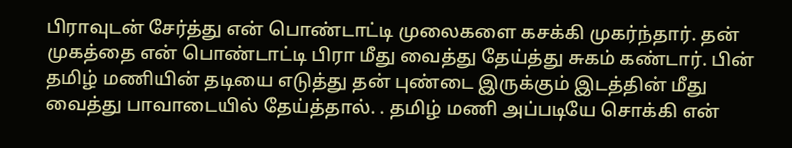பிராவுடன் சேர்த்து என் பொண்டாட்டி முலைகளை கசக்கி முகர்ந்தார். தன் முகத்தை என் பொண்டாட்டி பிரா மீது வைத்து தேய்த்து சுகம் கண்டார். பின் தமிழ் மணியின் தடியை எடுத்து தன் புண்டை இருக்கும் இடத்தின் மீது வைத்து பாவாடையில் தேய்த்தால். . தமிழ் மணி அப்படியே சொக்கி என்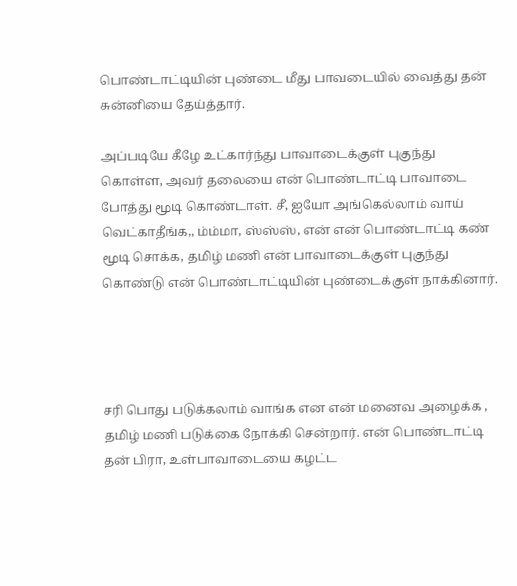பொண்டாட்டியின் புண்டை மீது பாவடையில் வைத்து தன் சுன்னியை தேய்த்தார்.

அப்படியே கீழே உட்கார்ந்து பாவாடைக்குள் புகுந்து கொள்ள, அவர் தலையை என் பொண்டாட்டி பாவாடை போத்து மூடி கொண்டாள். சீ, ஐயோ அங்கெல்லாம் வாய் வெட்காதீங்க,, ம்ம்மா, ஸ்ஸ்ஸ், என் என் பொண்டாட்டி கண் மூடி சொக்க, தமிழ் மணி என் பாவாடைக்குள் புகுந்து கொண்டு என் பொண்டாட்டியின் புண்டைக்குள் நாக்கினார்.




சரி பொது படுக்கலாம் வாங்க என என் மனைவ அழைக்க , தமிழ் மணி படுக்கை நோக்கி சென்றார். என் பொண்டாட்டி தன் பிரா, உள்பாவாடையை கழட்ட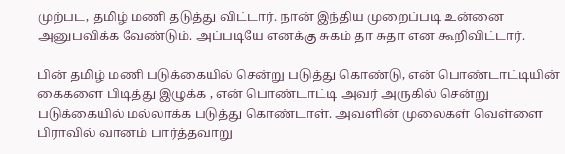முற்பட, தமிழ் மணி தடுத்து விட்டார். நான் இந்திய முறைப்படி உன்னை அனுபவிக்க வேண்டும். அப்படியே எனக்கு சுகம் தா சுதா என கூறிவிட்டார்.

பின் தமிழ் மணி படுக்கையில் சென்று படுத்து கொண்டு, என் பொண்டாட்டியின் கைகளை பிடித்து இழுக்க , என் பொண்டாட்டி அவர் அருகில் சென்று படுக்கையில் மல்லாக்க படுத்து கொண்டாள். அவளின் முலைகள் வெள்ளை பிராவில் வானம் பார்த்தவாறு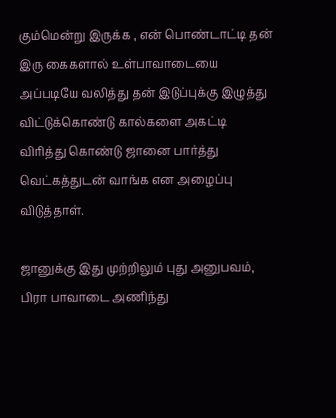கும்மென்று இருக்க , என் பொண்டாட்டி தன் இரு கைகளால் உள்பாவாடையை அப்படியே வலித்து தன் இடுப்புக்கு இழுத்து விட்டுக்கொண்டு கால்களை அகட்டி விரித்து கொண்டு ஜானை பார்த்து வெட்கத்துடன் வாங்க என அழைப்பு விடுத்தாள்.

ஜானுக்கு இது முற்றிலும் புது அனுபவம், பிரா பாவாடை அணிந்து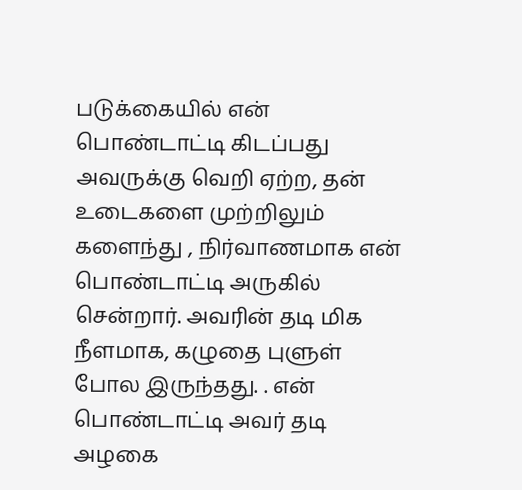படுக்கையில் என் பொண்டாட்டி கிடப்பது அவருக்கு வெறி ஏற்ற, தன் உடைகளை முற்றிலும் களைந்து , நிர்வாணமாக என் பொண்டாட்டி அருகில் சென்றார். அவரின் தடி மிக நீளமாக, கழுதை புளுள் போல இருந்தது. . என் பொண்டாட்டி அவர் தடி அழகை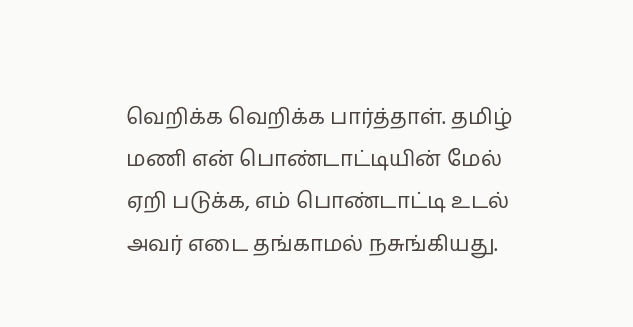வெறிக்க வெறிக்க பார்த்தாள். தமிழ் மணி என் பொண்டாட்டியின் மேல் ஏறி படுக்க, எம் பொண்டாட்டி உடல் அவர் எடை தங்காமல் நசுங்கியது.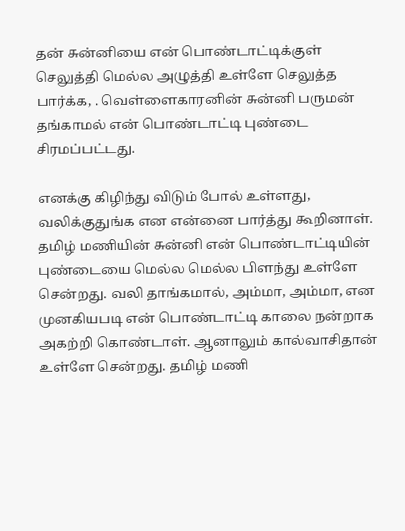தன் சுன்னியை என் பொண்டாட்டிக்குள் செலுத்தி மெல்ல அழுத்தி உள்ளே செலுத்த பார்க்க, . வெள்ளைகாரனின் சுன்னி பருமன் தங்காமல் என் பொண்டாட்டி புண்டை சிரமப்பட்டது.

எனக்கு கிழிந்து விடும் போல் உள்ளது, வலிக்குதுங்க என என்னை பார்த்து கூறினாள். தமிழ் மணியின் சுன்னி என் பொண்டாட்டியின் புண்டையை மெல்ல மெல்ல பிளந்து உள்ளே சென்றது. வலி தாங்கமால், அம்மா, அம்மா, என முனகியபடி என் பொண்டாட்டி காலை நன்றாக அகற்றி கொண்டாள். ஆனாலும் கால்வாசிதான் உள்ளே சென்றது. தமிழ் மணி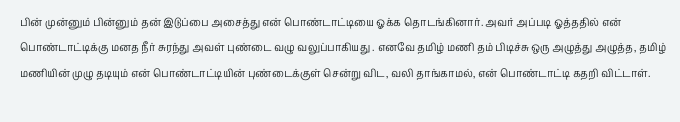பின் முன்னும் பின்னும் தன் இடுப்பை அசைத்து என் பொண்டாட்டியை ஓக்க தொடங்கினார். அவர் அப்படி ஓத்ததில் என் பொண்டாட்டிக்கு மனத நீர் சுரந்து அவள் புண்டை வழு வலுப்பாகியது . எனவே தமிழ் மணி தம் பிடிச்சு ஒரு அழுத்து அழுத்த, தமிழ் மணியின் முழு தடியும் என் பொண்டாட்டியின் புண்டைக்குள் சென்று விட, வலி தாங்காமல், என் பொண்டாட்டி கதறி விட்டாள்.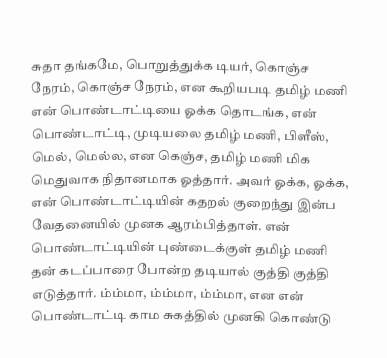சுதா தங்கமே, பொறுத்துக்க டியர், கொஞ்ச நேரம், கொஞ்ச நேரம், என கூறியபடி தமிழ் மணி என் பொண்டாட்டியை ஓக்க தொடங்க, என் பொண்டாட்டி, முடியலை தமிழ் மணி, பிளீஸ், மெல், மெல்ல, என கெஞ்ச, தமிழ் மணி மிக மெதுவாக நிதானமாக ஓத்தார். அவர் ஓக்க, ஓக்க, என் பொண்டாட்டியின் கதறல் குறைந்து இன்ப வேதனையில் முனக ஆரம்பித்தாள். என் பொண்டாட்டியின் புண்டைக்குள் தமிழ் மணி தன் கடப்பாரை போன்ற தடியால் குத்தி குத்தி எடுத்தார். ம்ம்மா, ம்ம்மா, ம்ம்மா, என என் பொண்டாட்டி காம சுகத்தில் முனகி கொண்டு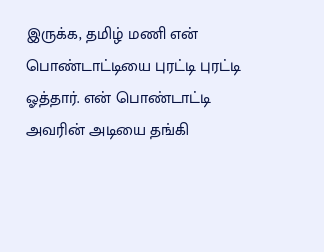இருக்க, தமிழ் மணி என் பொண்டாட்டியை புரட்டி புரட்டி ஓத்தார். என் பொண்டாட்டி அவரின் அடியை தங்கி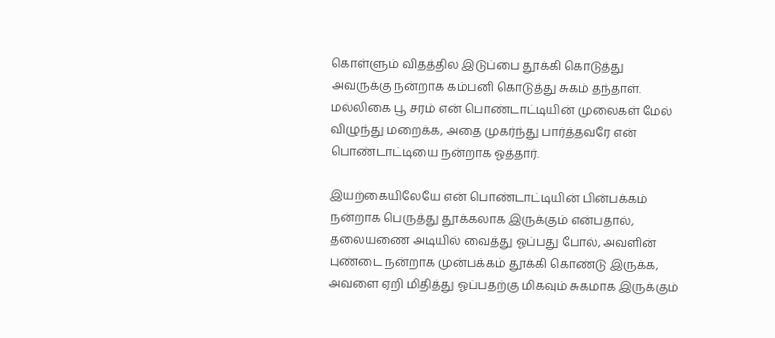கொள்ளும் விதத்தில இடுப்பை தூக்கி கொடுத்து அவருக்கு நன்றாக கம்பனி கொடுத்து சுகம் தந்தாள். மல்லிகை பூ சரம் என் பொண்டாட்டியின் முலைகள் மேல் விழுந்து மறைக்க, அதை முகர்ந்து பார்த்தவரே என் பொண்டாட்டியை நன்றாக ஓத்தார்.

இயற்கையிலேயே என் பொண்டாட்டியின் பின்பக்கம் நன்றாக பெருத்து தூக்கலாக இருக்கும் என்பதால், தலையணை அடியில் வைத்து ஓப்பது போல், அவளின் புண்டை நன்றாக முன்பக்கம் தூக்கி கொண்டு இருக்க, அவளை ஏறி மிதித்து ஓப்பதற்கு மிகவும் சுகமாக இருக்கும்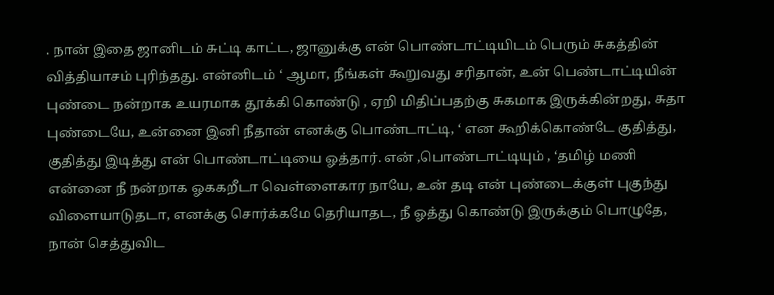. நான் இதை ஜானிடம் சுட்டி காட்ட, ஜானுக்கு என் பொண்டாட்டியிடம் பெரும் சுகத்தின் வித்தியாசம் புரிந்தது. என்னிடம் ‘ ஆமா, நீங்கள் கூறுவது சரிதான், உன் பெண்டாட்டியின் புண்டை நன்றாக உயரமாக தூக்கி கொண்டு , ஏறி மிதிப்பதற்கு சுகமாக இருக்கின்றது, சுதா புண்டையே, உன்னை இனி நீதான் எனக்கு பொண்டாட்டி, ‘ என கூறிக்கொண்டே குதித்து, குதித்து இடித்து என் பொண்டாட்டியை ஓத்தார். என் ,பொண்டாட்டியும் , ‘தமிழ் மணி என்னை நீ நன்றாக ஓககறீடா வெள்ளைகார நாயே, உன் தடி என் புண்டைக்குள் புகுந்து விளையாடுதடா, எனக்கு சொர்க்கமே தெரியாதட, நீ ஓத்து கொண்டு இருக்கும் பொழுதே, நான் செத்துவிட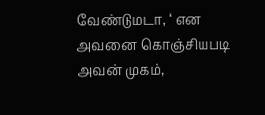வேண்டுமடா, ‘ என அவனை கொஞ்சியபடி அவன் முகம்,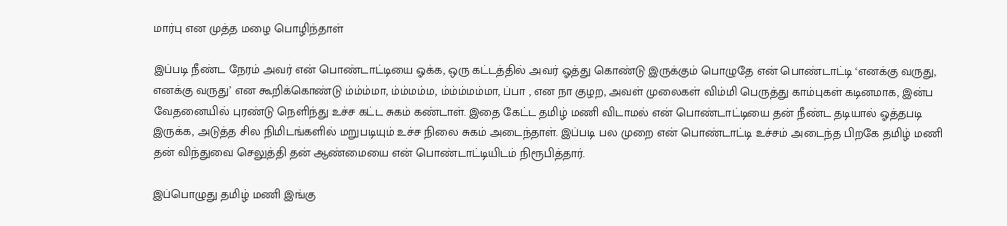மார்பு என முத்த மழை பொழிந்தாள்

இப்படி நீண்ட நேரம் அவர் என் பொண்டாட்டியை ஓக்க, ஒரு கட்டத்தில் அவர் ஓத்து கொண்டு இருக்கும் பொழுதே என் பொண்டாட்டி ‘எனக்கு வருது, எனக்கு வருது’ என கூறிக்கொண்டு ம்ம்ம்மா, ம்ம்மம்ம, ம்ம்ம்மம்மா, ப்பா , என நா குழற, அவள் முலைகள் விம்மி பெருத்து காம்புகள் கடினமாக, இன்ப வேதனையில் புரண்டு நெளிந்து உச்ச கட்ட சுகம் கண்டாள். இதை கேட்ட தமிழ் மணி விடாமல் என் பொண்டாட்டியை தன் நீண்ட தடியால் ஓத்தபடி இருக்க, அடுத்த சில நிமிடங்களில் மறுபடியும் உச்ச நிலை சுகம் அடைந்தாள். இப்படி பல முறை என் பொண்டாட்டி உச்சம் அடைந்த பிறகே தமிழ் மணி தன் விந்துவை செலுத்தி தன் ஆண்மையை என் பொண்டாட்டியிடம் நிரூபித்தார்.

இப்பொழுது தமிழ் மணி இங்கு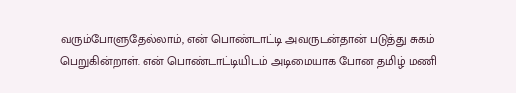வரும்போளுதேல்லாம், என் பொண்டாட்டி அவருடன்தான் படுத்து சுகம் பெறுகின்றாள். என் பொண்டாட்டியிடம் அடிமையாக போன தமிழ் மணி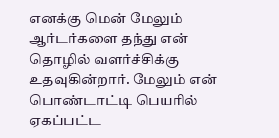எனக்கு மென் மேலும் ஆர்டர்களை தந்து என் தொழில் வளர்ச்சிக்கு உதவுகின்றார். மேலும் என் பொண்டாட்டி பெயரில் ஏகப்பட்ட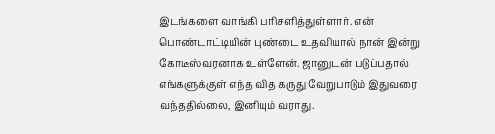இடங்களை வாங்கி பரிசளித்துள்ளார். என் பொண்டாட்டியின் புண்டை உதவியால் நான் இன்று கோடீஸ்வரனாக உள்ளேன். ஜானுடன் படுப்பதால் எங்களுக்குள் எந்த வித கருது வேறுபாடும் இதுவரை வந்ததில்லை, இனியும் வராது.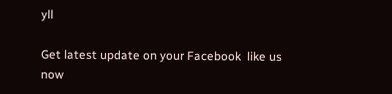yll

Get latest update on your Facebook  like us now